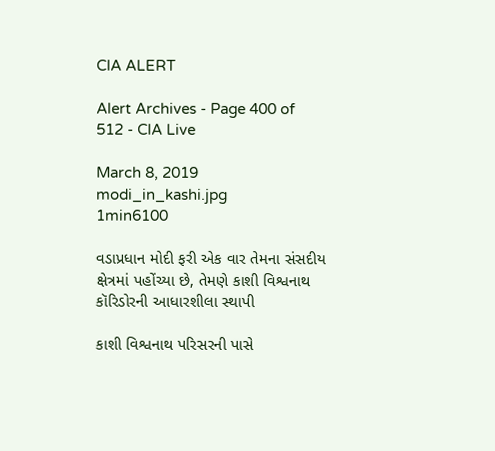CIA ALERT

Alert Archives - Page 400 of 512 - CIA Live

March 8, 2019
modi_in_kashi.jpg
1min6100

વડાપ્રધાન મોદી ફરી એક વાર તેમના સંસદીય ક્ષેત્રમાં પહોંચ્યા છે, તેમણે કાશી વિશ્વનાથ કૉરિડોરની આધારશીલા સ્થાપી

કાશી વિશ્વનાથ પરિસરની પાસે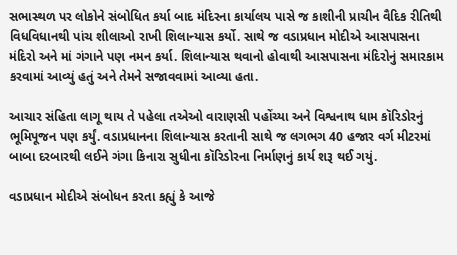સભાસ્થળ પર લોકોને સંબોધિત કર્યા બાદ મંદિરના કાર્યાલય પાસે જ કાશીની પ્રાચીન વૈદિક રીતિથી વિધવિધાનથી પાંચ શીલાઓ રાખી શિલાન્યાસ કર્યો. સાથે જ વડાપ્રધાન મોદીએ આસપાસના મંદિરો અને માં ગંગાને પણ નમન કર્યા. શિલાન્યાસ થવાનો હોવાથી આસપાસના મંદિરોનું સમારકામ કરવામાં આવ્યું હતું અને તેમને સજાવવામાં આવ્યા હતા.

આચાર સંહિતા લાગૂ થાય તે પહેલા તએઓ વારાણસી પહોંચ્યા અને વિશ્વનાથ ધામ કૉરિડોરનું ભૂમિપૂજન પણ કર્યું. વડાપ્રધાનના શિલાન્યાસ કરતાની સાથે જ લગભગ 40 હજાર વર્ગ મીટરમાં બાબા દરબારથી લઈને ગંગા કિનારા સુધીના કૉરિડોરના નિર્માણનું કાર્ય શરૂ થઈ ગયું.

વડાપ્રધાન મોદીએ સંબોધન કરતા કહ્યું કે આજે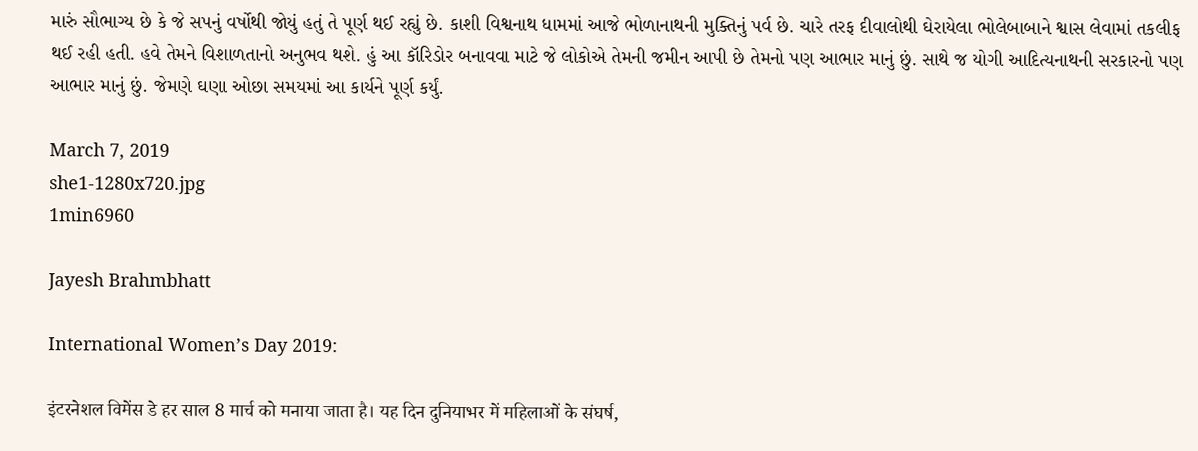મારું સૌભાગ્ય છે કે જે સપનું વર્ષોથી જોયું હતું તે પૂર્ણ થઈ રહ્યું છે. કાશી વિશ્વનાથ ધામમાં આજે ભોળાનાથની મુક્તિનું પર્વ છે. ચારે તરફ દીવાલોથી ઘેરાયેલા ભોલેબાબાને શ્વાસ લેવામાં તકલીફ થઈ રહી હતી. હવે તેમને વિશાળતાનો અનુભવ થશે. હું આ કૉરિડોર બનાવવા માટે જે લોકોએ તેમની જમીન આપી છે તેમનો પણ આભાર માનું છું. સાથે જ યોગી આદિત્યનાથની સરકારનો પણ આભાર માનું છું. જેમણે ઘણા ઓછા સમયમાં આ કાર્યને પૂર્ણ કર્યું.

March 7, 2019
she1-1280x720.jpg
1min6960

Jayesh Brahmbhatt

International Women’s Day 2019:

इंटरनेशल विमेंस डे हर साल 8 मार्च को मनाया जाता है। यह दिन दुनियाभर में महिलाओं के संघर्ष,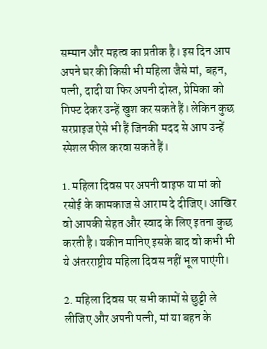सम्मान और महत्व का प्रतीक है। इस दिन आप अपने घर की किसी भी महिला जैसे मां, बहन, पत्नी, दादी या फिर अपनी दोस्त, प्रेमिका को गिफ्ट देकर उन्हें खुश कर सकते हैं। लेकिन कुछ सरप्राइज ऐसे भी हैं जिनकी मदद से आप उन्हें स्पेशल फील करवा सकते हैं।

1. महिला दिवस पर अपनी वाइफ या मां को रसोई के कामकाज से आराम दे दीजिए। आखिर वो आपकी सेहत और स्वाद के लिए इतना कुछ करती है। यकीन मानिए इसके बाद वो कभी भी ये अंतरराष्ट्रीय महिला दिवस नहीं भूल पाएंगी।

2. महिला दिवस पर सभी कामों से छुट्टी ले लीजिए और अपनी पत्नी, मां या बहन के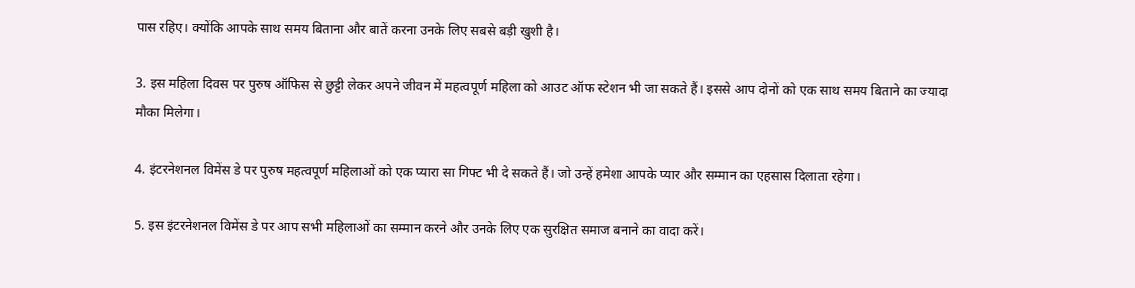पास रहिए। क्योंकि आपके साथ समय बिताना और बातें करना उनके लिए सबसे बड़ी खुशी है।

3. इस महिला दिवस पर पुरुष ऑफिस से छुट्टी लेकर अपने जीवन में महत्वपूर्ण महिला को आउट ऑफ स्टेशन भी जा सकते हैं। इससे आप दोनों को एक साथ समय बिताने का ज्यादा मौका मिलेगा।

4. इंटरनेशनल विमेंस डे पर पुरुष महत्वपूर्ण महिलाओं को एक प्यारा सा गिफ्ट भी दे सकते हैं। जो उन्हें हमेशा आपके प्यार और सम्मान का एहसास दिलाता रहेगा।

5. इस इंटरनेशनल विमेंस डे पर आप सभी महिलाओं का सम्मान करने और उनके लिए एक सुरक्षित समाज बनाने का वादा करें।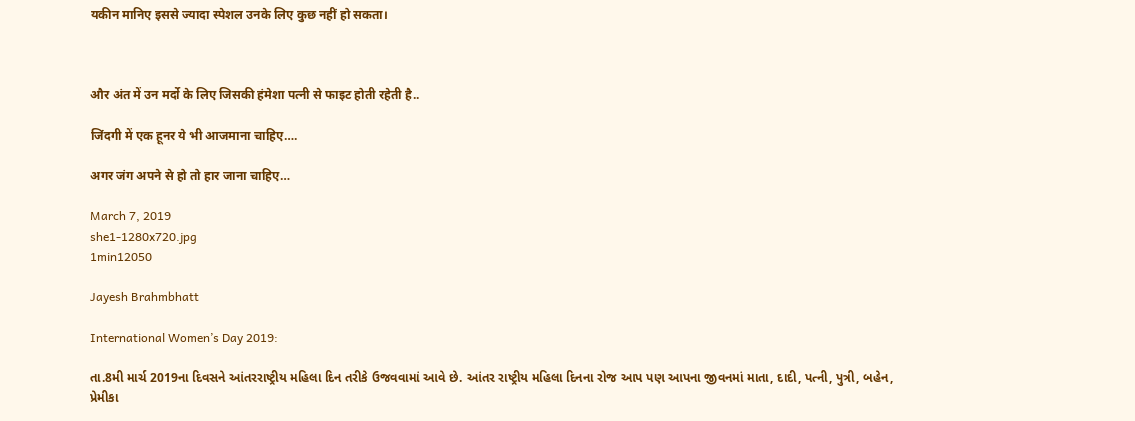यकीन मानिए इससे ज्यादा स्पेशल उनके लिए कुछ नहीं हो सकता।



और अंत में उन मर्दो के लिए जिसकी हंमेशा पत्नी से फाइट होती रहेती है..

जिंदगी में एक हूनर ये भी आजमाना चाहिए….

अगर जंग अपने से हो तो हार जाना चाहिए…

March 7, 2019
she1-1280x720.jpg
1min12050

Jayesh Brahmbhatt

International Women’s Day 2019:

તા.8મી માર્ચ 2019ના દિવસને આંતરરાષ્ટ્રીય મહિલા દિન તરીકે ઉજવવામાં આવે છે. આંતર રાષ્ટ્રીય મહિલા દિનના રોજ આપ પણ આપના જીવનમાં માતા, દાદી, પત્ની, પુત્રી, બહેન, પ્રેમીકા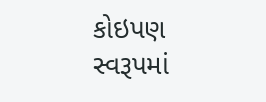કોઇપણ સ્વરૂપમાં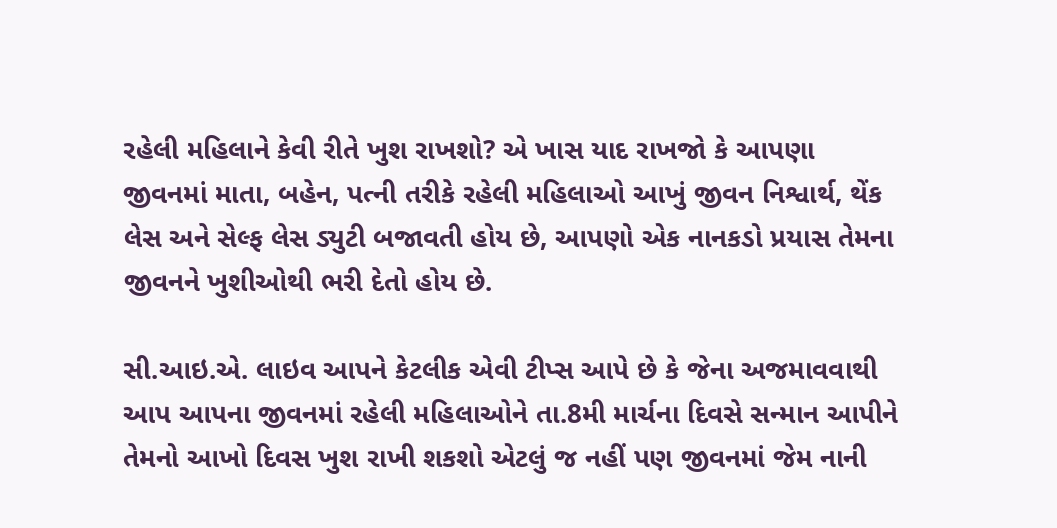રહેલી મહિલાને કેવી રીતે ખુશ રાખશો? એ ખાસ યાદ રાખજો કે આપણા જીવનમાં માતા, બહેન, પત્ની તરીકે રહેલી મહિલાઓ આખું જીવન નિશ્વાર્થ, થેંક લેસ અને સેલ્ફ લેસ ડ્યુટી બજાવતી હોય છે, આપણો એક નાનકડો પ્રયાસ તેમના જીવનને ખુશીઓથી ભરી દેતો હોય છે.

સી.આઇ.એ. લાઇવ આપને કેટલીક એવી ટીપ્સ આપે છે કે જેના અજમાવવાથી આપ આપના જીવનમાં રહેલી મહિલાઓને તા.8મી માર્ચના દિવસે સન્માન આપીને તેમનો આખો દિવસ ખુશ રાખી શકશો એટલું જ નહીં પણ જીવનમાં જેમ નાની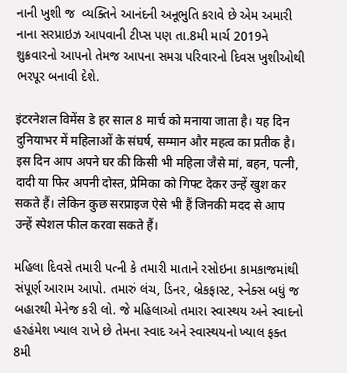નાની ખુશી જ  વ્યક્તિને આનંદની અનૂભુતિ કરાવે છે એમ અમારી નાના સરપ્રાઇઝ આપવાની ટીપ્સ પણ તા.8મી માર્ચ 2019ને શુક્રવારનો આપનો તેમજ આપના સમગ્ર પરિવારનો દિવસ ખુશીઓથી ભરપૂર બનાવી દેશે.

इंटरनेशल विमेंस डे हर साल 8 मार्च को मनाया जाता है। यह दिन दुनियाभर में महिलाओं के संघर्ष, सम्मान और महत्व का प्रतीक है। इस दिन आप अपने घर की किसी भी महिला जैसे मां, बहन, पत्नी, दादी या फिर अपनी दोस्त, प्रेमिका को गिफ्ट देकर उन्हें खुश कर सकते हैं। लेकिन कुछ सरप्राइज ऐसे भी हैं जिनकी मदद से आप उन्हें स्पेशल फील करवा सकते हैं।

મહિલા દિવસે તમારી પત્ની કે તમારી માતાને રસોઇના કામકાજમાંથી સંપૂર્ણ આરામ આપો. તમારું લંચ, ડિનર, બ્રેકફાસ્ટ, સ્નેક્સ બધું જ બહારથી મેનેજ કરી લો. જે મહિલાઓ તમારા સ્વાસ્થય અને સ્વાદનો હરહંમેશ ખ્યાલ રાખે છે તેમના સ્વાદ અને સ્વાસ્થયનો ખ્યાલ ફક્ત 8મી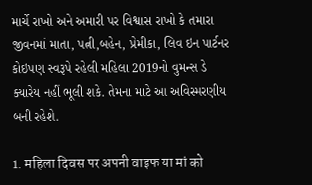માર્ચે રાખો અને અમારી પર વિશ્વાસ રાખો કે તમારા જીવનમાં માતા, પત્ની,બહેન, પ્રેમીકા, લિવ ઇન પાર્ટનર કોઇપણ સ્વરૂપે રહેલી મહિલા 2019નો વુમન્સ ડે ક્યારેય નહીં ભૂલી શકે. તેમના માટે આ અવિસ્મરણીય બની રહેશે.

1. महिला दिवस पर अपनी वाइफ या मां को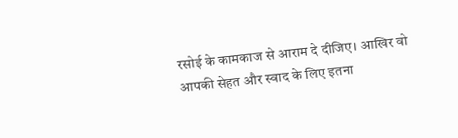रसोई के कामकाज से आराम दे दीजिए। आखिर वो आपकी सेहत और स्वाद के लिए इतना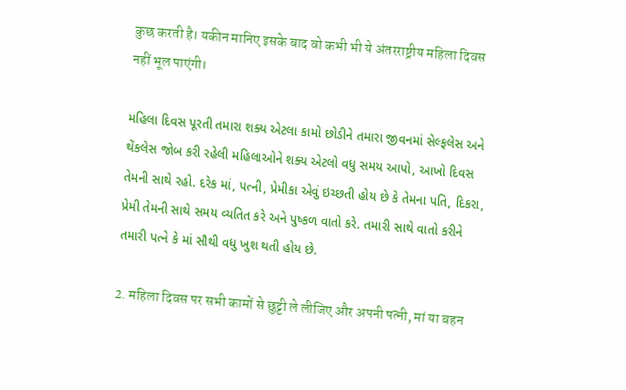कुछ करती है। यकीन मानिए इसके बाद वो कभी भी ये अंतरराष्ट्रीय महिला दिवस नहीं भूल पाएंगी।

મહિલા દિવસ પૂરતી તમારા શક્ય એટલા કામો છોડીને તમારા જીવનમાં સેલ્ફલેસ અને થેંકલેસ જોબ કરી રહેલી મહિલાઓને શક્ય એટલો વધુ સમય આપો, આખો દિવસ તેમની સાથે રહો. દરેક માં, પત્ની, પ્રેમીકા એવું ઇચ્છતી હોય છે કે તેમના પતિ, દિકરા, પ્રેમી તેમની સાથે સમય વ્યતિત કરે અને પુષ્કળ વાતો કરે. તમારી સાથે વાતો કરીને તમારી પત્ને કે માં સૌથી વધુ ખુશ થતી હોય છે.

2. महिला दिवस पर सभी कामों से छुट्टी ले लीजिए और अपनी पत्नी, मां या बहन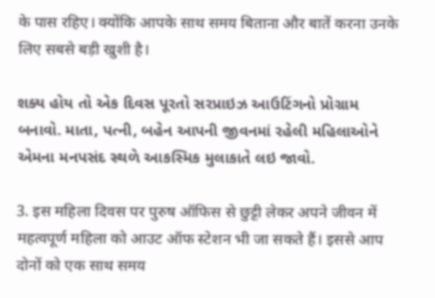के पास रहिए। क्योंकि आपके साथ समय बिताना और बातें करना उनके लिए सबसे बड़ी खुशी है।

શક્ય હોય તો એક દિવસ પૂરતો સરપ્રાઇઝ આઉટિંગનો પ્રોગ્રામ બનાવો. માતા, પત્ની, બહેન આપની જીવનમાં રહેલી મહિલાઓને એમના મનપસંદ સ્થળે આકસ્મિક મુલાકાતે લઇ જાવો.

3. इस महिला दिवस पर पुरुष ऑफिस से छुट्टी लेकर अपने जीवन में महत्वपूर्ण महिला को आउट ऑफ स्टेशन भी जा सकते हैं। इससे आप दोनों को एक साथ समय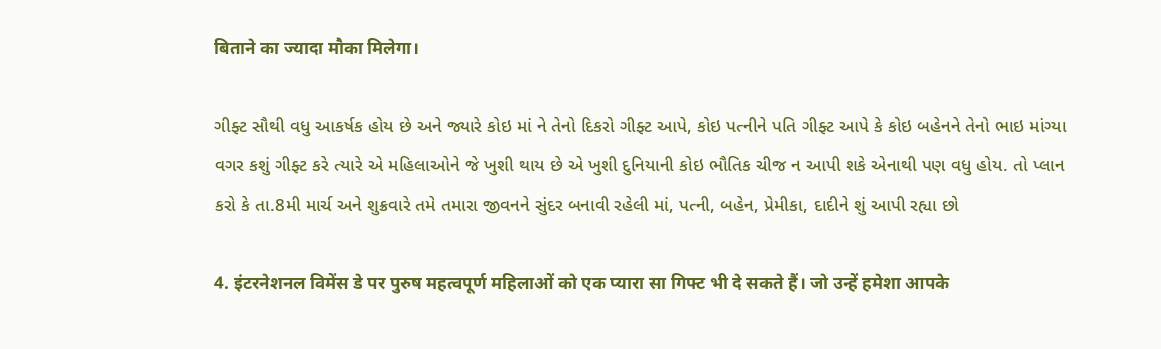बिताने का ज्यादा मौका मिलेगा।

ગીફ્ટ સૌથી વધુ આકર્ષક હોય છે અને જ્યારે કોઇ માં ને તેનો દિકરો ગીફ્ટ આપે, કોઇ પત્નીને પતિ ગીફ્ટ આપે કે કોઇ બહેનને તેનો ભાઇ માંગ્યા વગર કશું ગીફ્ટ કરે ત્યારે એ મહિલાઓને જે ખુશી થાય છે એ ખુશી દુનિયાની કોઇ ભૌતિક ચીજ ન આપી શકે એનાથી પણ વધુ હોય. તો પ્લાન કરો કે તા.8મી માર્ચ અને શુક્રવારે તમે તમારા જીવનને સુંદર બનાવી રહેલી માં, પત્ની, બહેન, પ્રેમીકા, દાદીને શું આપી રહ્યા છો

4. इंटरनेशनल विमेंस डे पर पुरुष महत्वपूर्ण महिलाओं को एक प्यारा सा गिफ्ट भी दे सकते हैं। जो उन्हें हमेशा आपके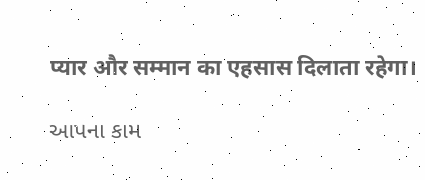प्यार और सम्मान का एहसास दिलाता रहेगा।

આપના કામ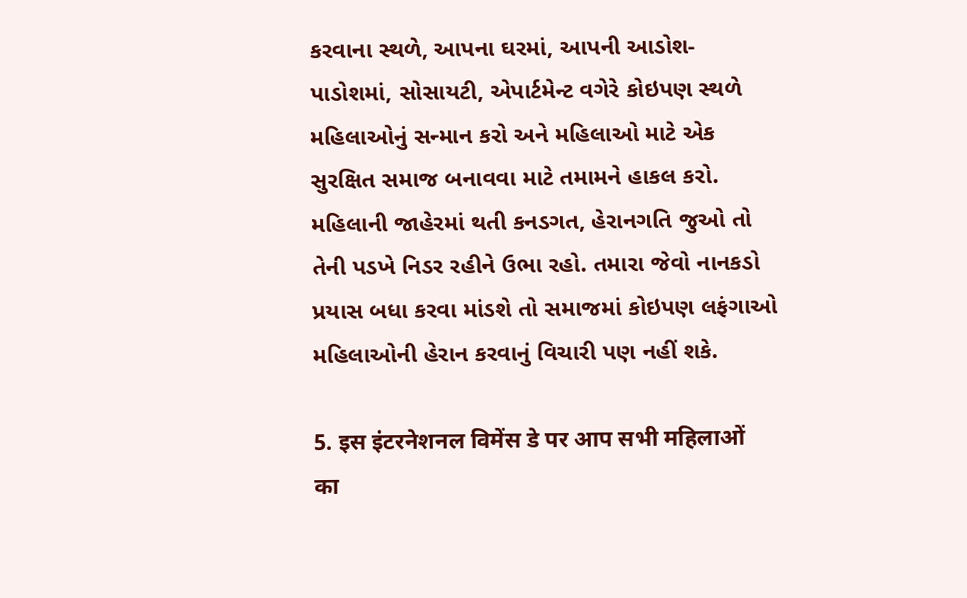કરવાના સ્થળે, આપના ઘરમાં, આપની આડોશ-પાડોશમાં, સોસાયટી, એપાર્ટમેન્ટ વગેરે કોઇપણ સ્થળે મહિલાઓનું સન્માન કરો અને મહિલાઓ માટે એક સુરક્ષિત સમાજ બનાવવા માટે તમામને હાકલ કરો. મહિલાની જાહેરમાં થતી કનડગત, હેરાનગતિ જુઓ તો તેની પડખે નિડર રહીને ઉભા રહો. તમારા જેવો નાનકડો પ્રયાસ બધા કરવા માંડશે તો સમાજમાં કોઇપણ લફંગાઓ મહિલાઓની હેરાન કરવાનું વિચારી પણ નહીં શકે.

5. इस इंटरनेशनल विमेंस डे पर आप सभी महिलाओं का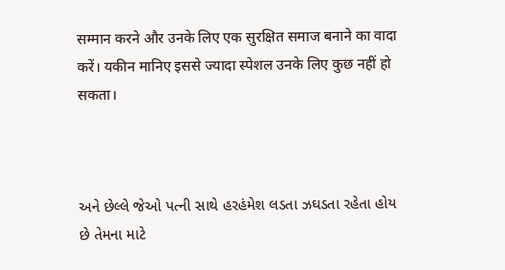सम्मान करने और उनके लिए एक सुरक्षित समाज बनाने का वादा करें। यकीन मानिए इससे ज्यादा स्पेशल उनके लिए कुछ नहीं हो सकता।



અને છેલ્લે જેઓ પત્ની સાથે હરહંમેશ લડતા ઝઘડતા રહેતા હોય છે તેમના માટે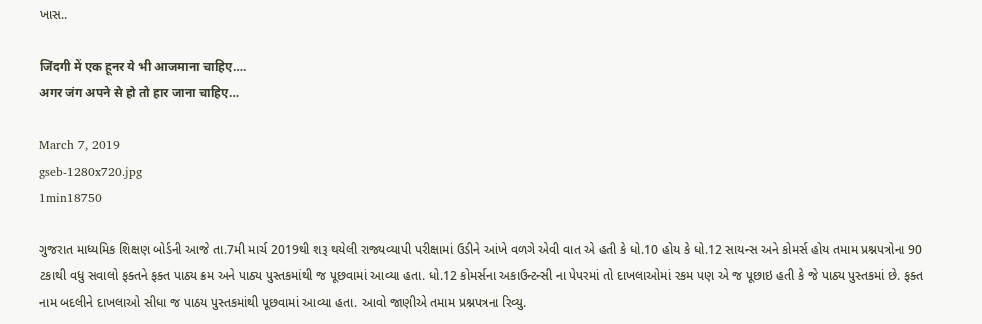ખાસ..

जिंदगी में एक हूनर ये भी आजमाना चाहिए….
अगर जंग अपने से हो तो हार जाना चाहिए…

March 7, 2019
gseb-1280x720.jpg
1min18750

ગુજરાત માધ્યમિક શિક્ષણ બોર્ડની આજે તા.7મી માર્ચ 2019થી શરૂ થયેલી રાજ્યવ્યાપી પરીક્ષામાં ઉડીને આંખે વળગે એવી વાત એ હતી કે ધો.10 હોય કે ધો.12 સાયન્સ અને કોમર્સ હોય તમામ પ્રશ્નપત્રોના 90 ટકાથી વધુ સવાલો ફક્તને ફક્ત પાઠ્ય ક્રમ અને પાઠ્ય પુસ્તકમાંથી જ પૂછવામાં આવ્યા હતા. ધો.12 કોમર્સના અકાઉન્ટન્સી ના પેપરમાં તો દાખલાઓમાં રકમ પણ એ જ પૂછાઇ હતી કે જે પાઠ્ય પુસ્તકમાં છે. ફક્ત નામ બદલીને દાખલાઓ સીધા જ પાઠય પુસ્તકમાંથી પૂછવામાં આવ્યા હતા. આવો જાણીએ તમામ પ્રશ્નપત્રના રિવ્યુ.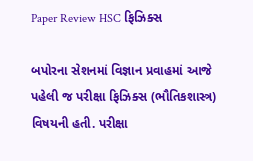Paper Review HSC ફિઝિક્સ

બપોરના સેશનમાં વિજ્ઞાન પ્રવાહમાં આજે પહેલી જ પરીક્ષા ફિઝિક્સ (ભૌતિકશાસ્ત્ર) વિષયની હતી. પરીક્ષા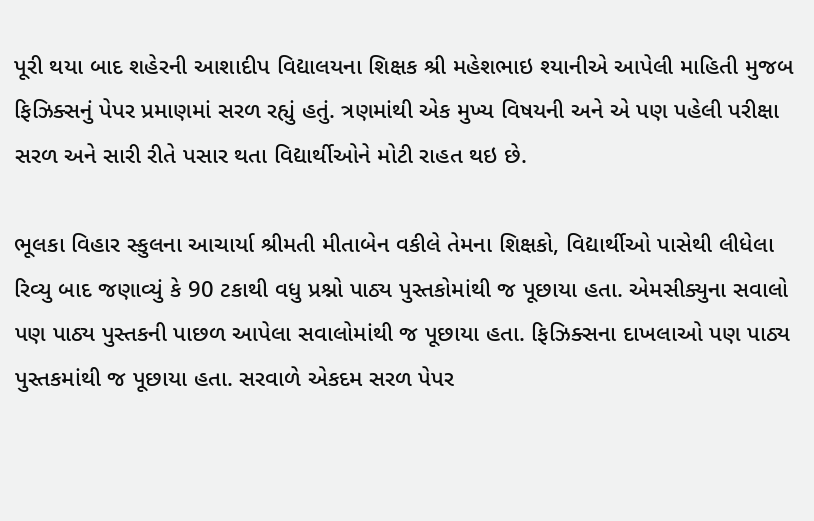પૂરી થયા બાદ શહેરની આશાદીપ વિદ્યાલયના શિક્ષક શ્રી મહેશભાઇ શ્યાનીએ આપેલી માહિતી મુજબ ફિઝિક્સનું પેપર પ્રમાણમાં સરળ રહ્યું હતું. ત્રણમાંથી એક મુખ્ય વિષયની અને એ પણ પહેલી પરીક્ષા સરળ અને સારી રીતે પસાર થતા વિદ્યાર્થીઓને મોટી રાહત થઇ છે.

ભૂલકા વિહાર સ્કુલના આચાર્યા શ્રીમતી મીતાબેન વકીલે તેમના શિક્ષકો, વિદ્યાર્થીઓ પાસેથી લીધેલા રિવ્યુ બાદ જણાવ્યું કે 90 ટકાથી વધુ પ્રશ્નો પાઠ્ય પુસ્તકોમાંથી જ પૂછાયા હતા. એમસીક્યુના સવાલો પણ પાઠ્ય પુસ્તકની પાછળ આપેલા સવાલોમાંથી જ પૂછાયા હતા. ફિઝિક્સના દાખલાઓ પણ પાઠ્ય પુસ્તકમાંથી જ પૂછાયા હતા. સરવાળે એકદમ સરળ પેપર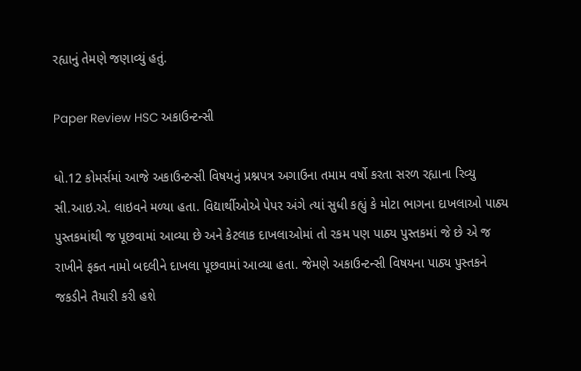રહ્યાનું તેમણે જણાવ્યું હતું.

Paper Review HSC અકાઉન્ટન્સી

ધો.12 કોમર્સમાં આજે અકાઉન્ટન્સી વિષયનું પ્રશ્નપત્ર અગાઉના તમામ વર્ષો કરતા સરળ રહ્યાના રિવ્યુ સી.આઇ.એ. લાઇવને મળ્યા હતા. વિદ્યાર્થીઓએ પેપર અંગે ત્યાં સુધી કહ્યું કે મોટા ભાગના દાખલાઓ પાઠ્ય પુસ્તકમાંથી જ પૂછવામાં આવ્યા છે અને કેટલાક દાખલાઓમાં તો રકમ પણ પાઠ્ય પુસ્તકમાં જે છે એ જ રાખીને ફક્ત નામો બદલીને દાખલા પૂછવામાં આવ્યા હતા. જેમણે અકાઉન્ટન્સી વિષયના પાઠ્ય પુસ્તકને જકડીને તૈયારી કરી હશે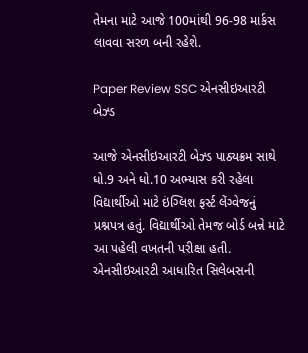તેમના માટે આજે 100માંથી 96-98 માર્કસ લાવવા સરળ બની રહેશે.

Paper Review SSC એનસીઇઆરટી બેઝ્ડ

આજે એનસીઇઆરટી બેઝ્ડ પાઠ્યક્રમ સાથે ધો.9 અને ધો.10 અભ્યાસ કરી રહેલા વિદ્યાર્થીઓ માટે ઇંગ્લિશ ફર્સ્ટ લેંગ્વેજનું પ્રશ્નપત્ર હતું. વિદ્યાર્થીઓ તેમજ બોર્ડ બન્ને માટે આ પહેલી વખતની પરીક્ષા હતી. એનસીઇઆરટી આધારિત સિલેબસની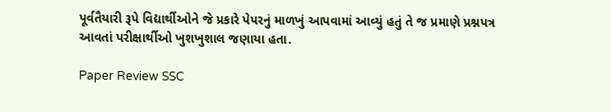પૂર્વતૈયારી રૂપે વિદ્યાર્થીઓને જે પ્રકારે પેપરનું માળખું આપવામાં આવ્યું હતું તે જ પ્રમાણે પ્રશ્નપત્ર આવતાં પરીક્ષાર્થીઓ ખુશખુશાલ જણાયા હતા.

Paper Review SSC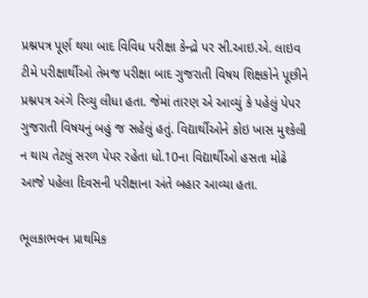પ્રશ્નપત્ર પૂર્ણ થયા બાદ વિવિધ પરીક્ષા કેન્દ્રો પર સી.આઇ.એ. લાઇવ ટીમે પરીક્ષાર્થીઓ તેમજ પરીક્ષા બાદ ગુજરાતી વિષય શિક્ષકોને પૂછીને પ્રશ્નપત્ર અંગે રિવ્યુ લીધા હતા. જેમાં તારણ એ આવ્યું કે પહેલું પેપર ગુજરાતી વિષયનું બહું જ સહેલું હતું. વિદ્યાર્થીઓને કોઇ ખાસ મુશ્કેલી ન થાય તેટલું સરળ પેપર રહેતા ધો.10ના વિદ્યાર્થીઓ હસતા મોઢે આજે પહેલા દિવસની પરીક્ષાના અંતે બહાર આવ્યા હતા.

ભૂલકાભવન પ્રાથમિક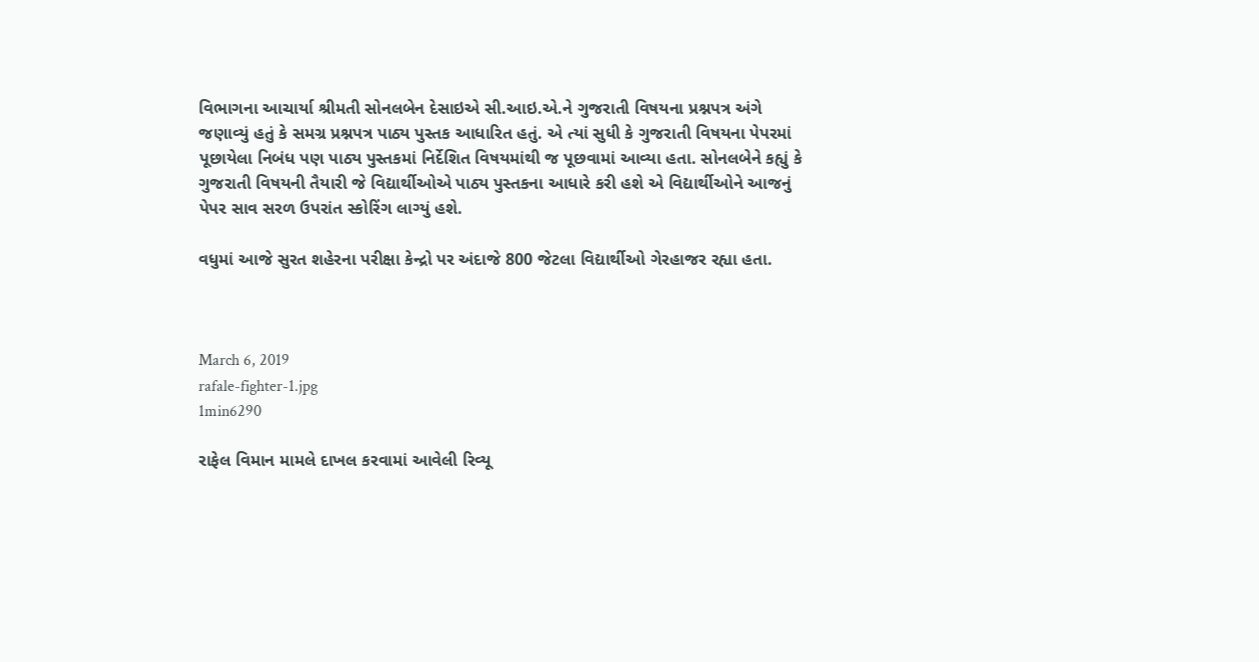વિભાગના આચાર્યા શ્રીમતી સોનલબેન દેસાઇએ સી.આઇ.એ.ને ગુજરાતી વિષયના પ્રશ્નપત્ર અંગે જણાવ્યું હતું કે સમગ્ર પ્રશ્નપત્ર પાઠ્ય પુસ્તક આધારિત હતું. એ ત્યાં સુધી કે ગુજરાતી વિષયના પેપરમાં પૂછાયેલા નિબંધ પણ પાઠ્ય પુસ્તકમાં નિર્દેશિત વિષયમાંથી જ પૂછવામાં આવ્યા હતા. સોનલબેને કહ્યું કે ગુજરાતી વિષયની તૈયારી જે વિદ્યાર્થીઓએ પાઠ્ય પુસ્તકના આધારે કરી હશે એ વિદ્યાર્થીઓને આજનું પેપર સાવ સરળ ઉપરાંત સ્કોરિંગ લાગ્યું હશે.

વધુમાં આજે સુરત શહેરના પરીક્ષા કેન્દ્રો પર અંદાજે 800 જેટલા વિદ્યાર્થીઓ ગેરહાજર રહ્યા હતા.



March 6, 2019
rafale-fighter-1.jpg
1min6290

રાફેલ વિમાન મામલે દાખલ કરવામાં આવેલી રિવ્યૂ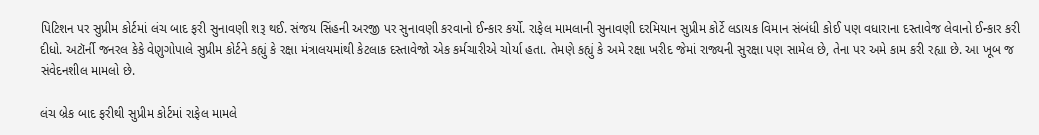પિટિશન પર સુપ્રીમ કોર્ટમાં લંચ બાદ ફરી સુનાવણી શરૂ થઈ. સંજય સિંહની અરજી પર સુનાવણી કરવાનો ઈન્કાર કર્યો. રાફેલ મામલાની સુનાવણી દરમિયાન સુપ્રીમ કોર્ટે લડાયક વિમાન સંબંધી કોઈ પણ વધારાના દસ્તાવેજ લેવાનો ઈન્કાર કરી દીધો. અટૉર્ની જનરલ કેકે વેણુગોપાલે સુપ્રીમ કોર્ટને કહ્યું કે રક્ષા મંત્રાલયમાંથી કેટલાક દસ્તાવેજો એક કર્મચારીએ ચોર્યા હતા. તેમણે કહ્યું કે અમે રક્ષા ખરીદ જેમાં રાજ્યની સુરક્ષા પણ સામેલ છે, તેના પર અમે કામ કરી રહ્યા છે. આ ખૂબ જ સંવેદનશીલ મામલો છે.

લંચ બ્રેક બાદ ફરીથી સુપ્રીમ કોર્ટમાં રાફેલ મામલે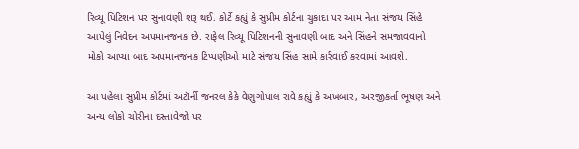રિવ્યૂ પિટિશન પર સુનાવણી શરૂ થઈ. કોર્ટે કહ્યું કે સુપ્રીમ કોર્ટના ચુકાદા પર આમ નેતા સંજય સિંહે આપેલું નિવેદન અપમાનજનક છે. રાફેલ રિવ્યૂ પિટિશનની સુનાવણી બાદ અને સિંહને સમજાવવાનો મોકો આપ્યા બાદ અપમાનજનક ટિપ્પણીઓ માટે સંજય સિંહ સામે કાર્રવાઈ કરવામાં આવશે.

આ પહેલા સુપ્રીમ કોર્ટમાં અટૉર્ની જનરલ કેકે વેણુગોપાલ રાવે કહ્યું કે અખબાર, અરજીકર્તા ભૂષણ અને અન્ય લોકો ચોરીના દસ્તાવેજો પર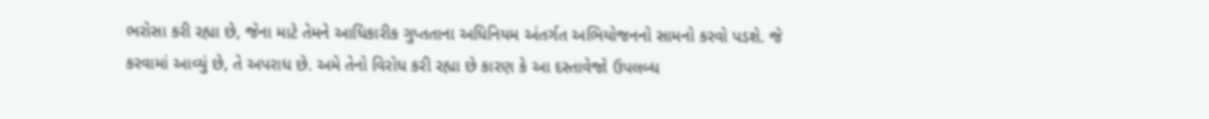ભરોસા કરી રહ્યા છે, જેના માટે તેમને આધિકારીક ગુપ્તતાના અધિનિયમ અંતર્ગત અભિયોજનનો સામનો કરવો પડશે. જે કરવામાં આવ્યું છે, તે અપરાધ છે. અમે તેનો વિરોધ કરી રહ્યા છે કારણ કે આ દસ્તાવેજો ઉપલબ્ધ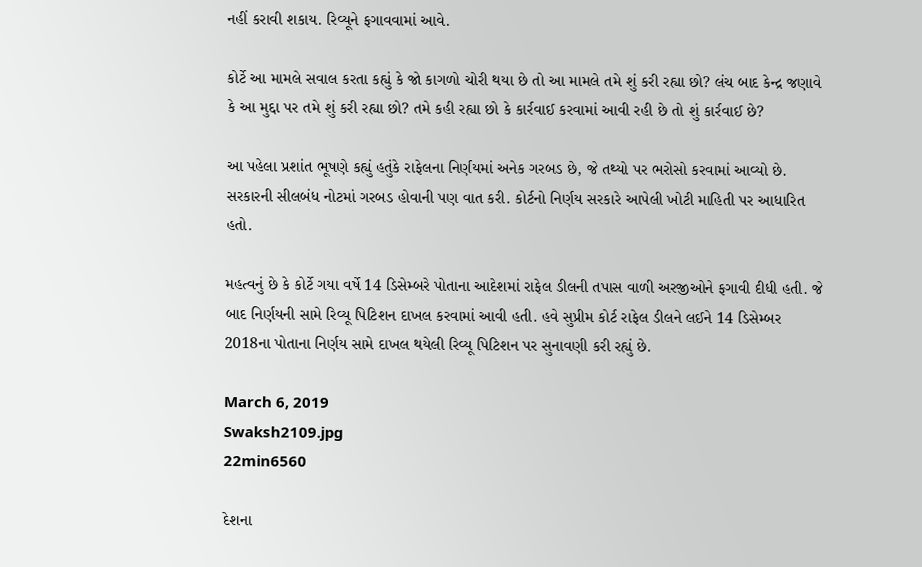નહીં કરાવી શકાય. રિવ્યૂને ફગાવવામાં આવે.

કોર્ટે આ મામલે સવાલ કરતા કહ્યું કે જો કાગળો ચોરી થયા છે તો આ મામલે તમે શું કરી રહ્યા છો? લંચ બાદ કેન્દ્ર જણાવે કે આ મુદ્દા પર તમે શું કરી રહ્યા છો? તમે કહી રહ્યા છો કે કાર્રવાઈ કરવામાં આવી રહી છે તો શું કાર્રવાઈ છે?

આ પહેલા પ્રશાંત ભૂષણે કહ્યું હતુંકે રાફેલના નિર્ણયમાં અનેક ગરબડ છે, જે તથ્યો પર ભરોસો કરવામાં આવ્યો છે. સરકારની સીલબંધ નોટમાં ગરબડ હોવાની પણ વાત કરી. કોર્ટનો નિર્ણય સરકારે આપેલી ખોટી માહિતી પર આધારિત હતો.

મહત્વનું છે કે કોર્ટે ગયા વર્ષે 14 ડિસેમ્બરે પોતાના આદેશમાં રાફેલ ડીલની તપાસ વાળી અરજીઓને ફગાવી દીધી હતી. જે બાદ નિર્ણયની સામે રિવ્યૂ પિટિશન દાખલ કરવામાં આવી હતી. હવે સુપ્રીમ કોર્ટ રાફેલ ડીલને લઈને 14 ડિસેમ્બર 2018ના પોતાના નિર્ણય સામે દાખલ થયેલી રિવ્યૂ પિટિશન પર સુનાવણી કરી રહ્યું છે.

March 6, 2019
Swaksh2109.jpg
22min6560

દેશના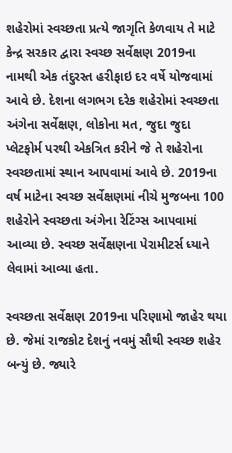શહેરોમાં સ્વચ્છતા પ્રત્યે જાગૃતિ કેળવાય તે માટે કેન્દ્ર સરકાર દ્વારા સ્વચ્છ સર્વેક્ષણ 2019ના નામથી એક તંદુરસ્ત હરીફાઇ દર વર્ષે યોજવામાં આવે છે. દેશના લગભગ દરેક શહેરોમાં સ્વચ્છતા અંગેના સર્વેક્ષણ, લોકોના મત, જુદા જુદા પ્લેટફોર્મ પરથી એકત્રિત કરીને જે તે શહેરોના સ્વચ્છતામાં સ્થાન આપવામાં આવે છે. 2019ના વર્ષ માટેના સ્વચ્છ સર્વેક્ષણમાં નીચે મુજબના 100 શહેરોને સ્વચ્છતા અંગેના રેટિંગ્સ આપવામાં આવ્યા છે. સ્વચ્છ સર્વેક્ષણના પેરામીટર્સ ધ્યાને લેવામાં આવ્યા હતા.

સ્વચ્છતા સર્વેક્ષણ 2019ના પરિણામો જાહેર થયા છે. જેમાં રાજકોટ દેશનું નવમું સૌથી સ્વચ્છ શહેર બન્યું છે. જ્યારે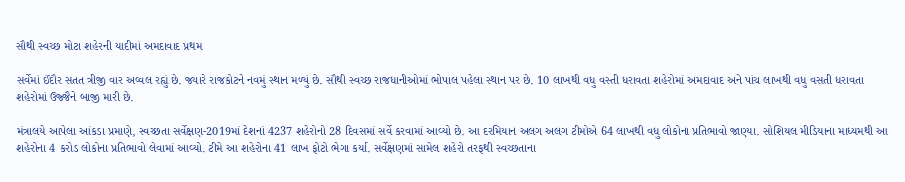સૌથી સ્વચ્છ મોટા શહેરની યાદીમાં અમદાવાદ પ્રથમ

સર્વેમાં ઈંદૌર સતત ત્રીજી વાર અવ્વલ રહ્યું છે. જ્યારે રાજકોટને નવમું સ્થાન મળ્યું છે. સૌથી સ્વચ્છ રાજધાનીઓમાં ભોપાલ પહેલા સ્થાન પર છે. 10 લાખથી વધુ વસ્તી ધરાવતા શહેરોમાં અમદાવાદ અને પાંચ લાખથી વધુ વસતી ધરાવતા શહેરોમાં ઉજ્જૈને બાજી મારી છે.

મંત્રાલયે આપેલા આંકડા પ્રમાણે, સ્વચ્છતા સર્વેક્ષણ-2019માં દેશનાં 4237 શહેરોનો 28 દિવસમાં સર્વે કરવામાં આવ્યો છે. આ દરમિયાન અલગ અલગ ટીમોએ 64 લાખથી વધુ લોકોના પ્રતિભાવો જાણ્યા. સોશિયલ મીડિયાના માધ્યમથી આ શહેરોના 4 કરોડ લોકોના પ્રતિભાવો લેવામાં આવ્યો. ટીમે આ શહેરોના 41 લાખ ફોટો ભેગા કર્યા. સર્વેક્ષણમાં સામેલ શહેરો તરફથી સ્વચ્છતાના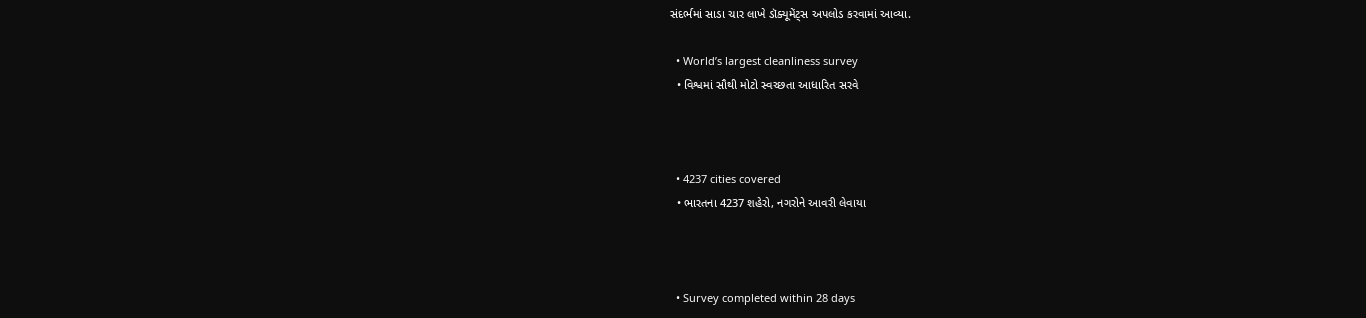સંદર્ભમાં સાડા ચાર લાખે ડૉક્યૂમેંટ્સ અપલોડ કરવામાં આવ્યા.

  • World’s largest cleanliness survey
  • વિશ્વમાં સૌથી મોટો સ્વચ્છતા આધારિત સરવે



  • 4237 cities covered
  • ભારતના 4237 શહેરો, નગરોને આવરી લેવાયા



  • Survey completed within 28 days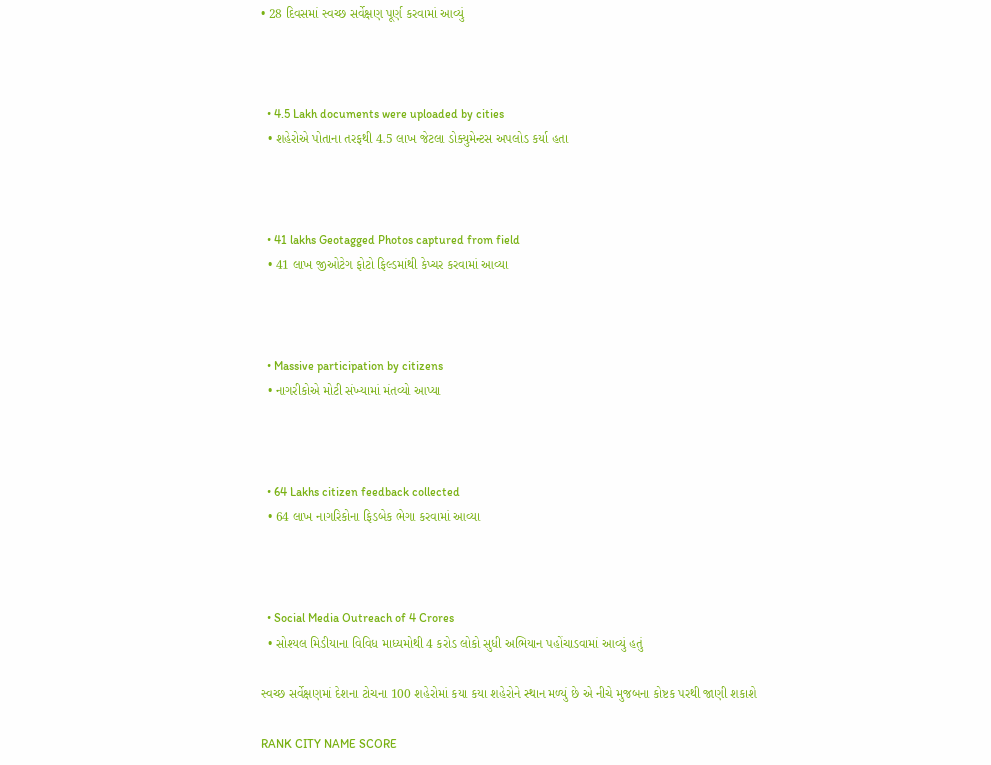• 28 દિવસમાં સ્વચ્છ સર્વેક્ષણ પૂર્ણ કરવામાં આવ્યું



  • 4.5 Lakh documents were uploaded by cities
  • શહેરોએ પોતાના તરફથી 4.5 લાખ જેટલા ડોક્યુમેન્ટસ અપલોડ કર્યા હતા



  • 41 lakhs Geotagged Photos captured from field
  • 41 લાખ જીઓટેગ ફોટો ફિલ્ડમાંથી કેપ્ચર કરવામાં આવ્યા



  • Massive participation by citizens
  • નાગરીકોએ મોટી સંખ્યામાં મંતવ્યો આપ્યા



  • 64 Lakhs citizen feedback collected
  • 64 લાખ નાગરિકોના ફિડબેક ભેગા કરવામાં આવ્યા



  • Social Media Outreach of 4 Crores
  • સોશ્યલ મિડીયાના વિવિધ માધ્યમોથી 4 કરોડ લોકો સુધી અભિયાન પહોંચાડવામાં આવ્યું હતું

સ્વચ્છ સર્વેક્ષણમાં દેશના ટોચના 100 શહેરોમાં કયા કયા શહેરોને સ્થાન મળ્યું છે એ નીચે મુજબના કોષ્ટક પરથી જાણી શકાશે

RANK CITY NAME SCORE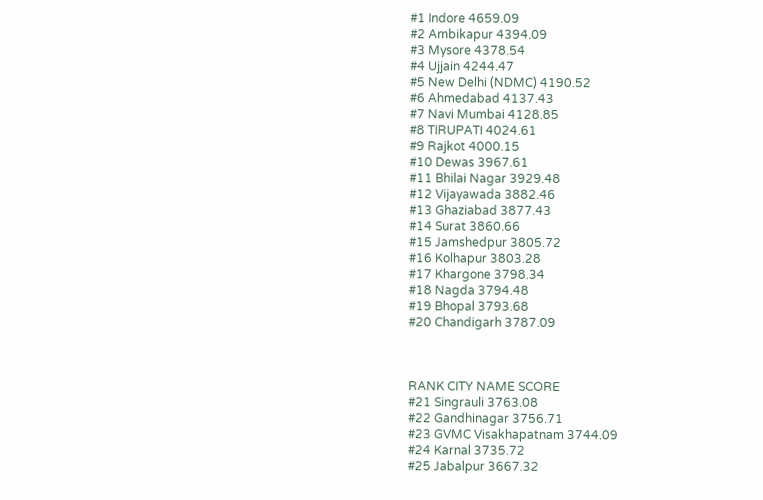#1 Indore 4659.09
#2 Ambikapur 4394.09
#3 Mysore 4378.54
#4 Ujjain 4244.47
#5 New Delhi (NDMC) 4190.52
#6 Ahmedabad 4137.43
#7 Navi Mumbai 4128.85
#8 TIRUPATI 4024.61
#9 Rajkot 4000.15
#10 Dewas 3967.61
#11 Bhilai Nagar 3929.48
#12 Vijayawada 3882.46
#13 Ghaziabad 3877.43
#14 Surat 3860.66
#15 Jamshedpur 3805.72
#16 Kolhapur 3803.28
#17 Khargone 3798.34
#18 Nagda 3794.48
#19 Bhopal 3793.68
#20 Chandigarh 3787.09



RANK CITY NAME SCORE
#21 Singrauli 3763.08
#22 Gandhinagar 3756.71
#23 GVMC Visakhapatnam 3744.09
#24 Karnal 3735.72
#25 Jabalpur 3667.32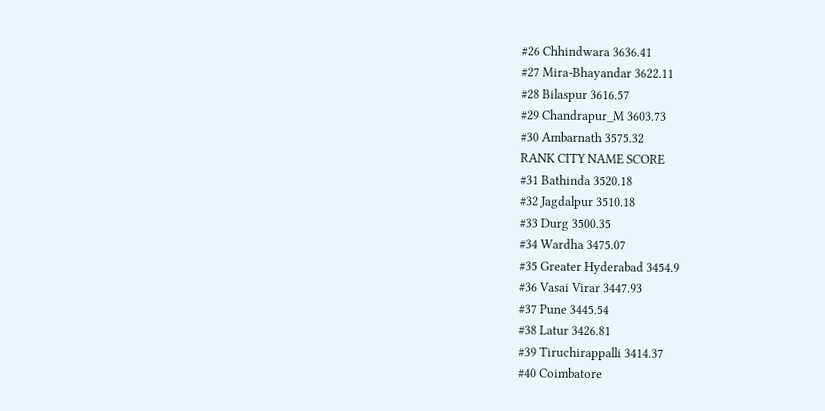#26 Chhindwara 3636.41
#27 Mira-Bhayandar 3622.11
#28 Bilaspur 3616.57
#29 Chandrapur_M 3603.73
#30 Ambarnath 3575.32
RANK CITY NAME SCORE
#31 Bathinda 3520.18
#32 Jagdalpur 3510.18
#33 Durg 3500.35
#34 Wardha 3475.07
#35 Greater Hyderabad 3454.9
#36 Vasai Virar 3447.93
#37 Pune 3445.54
#38 Latur 3426.81
#39 Tiruchirappalli 3414.37
#40 Coimbatore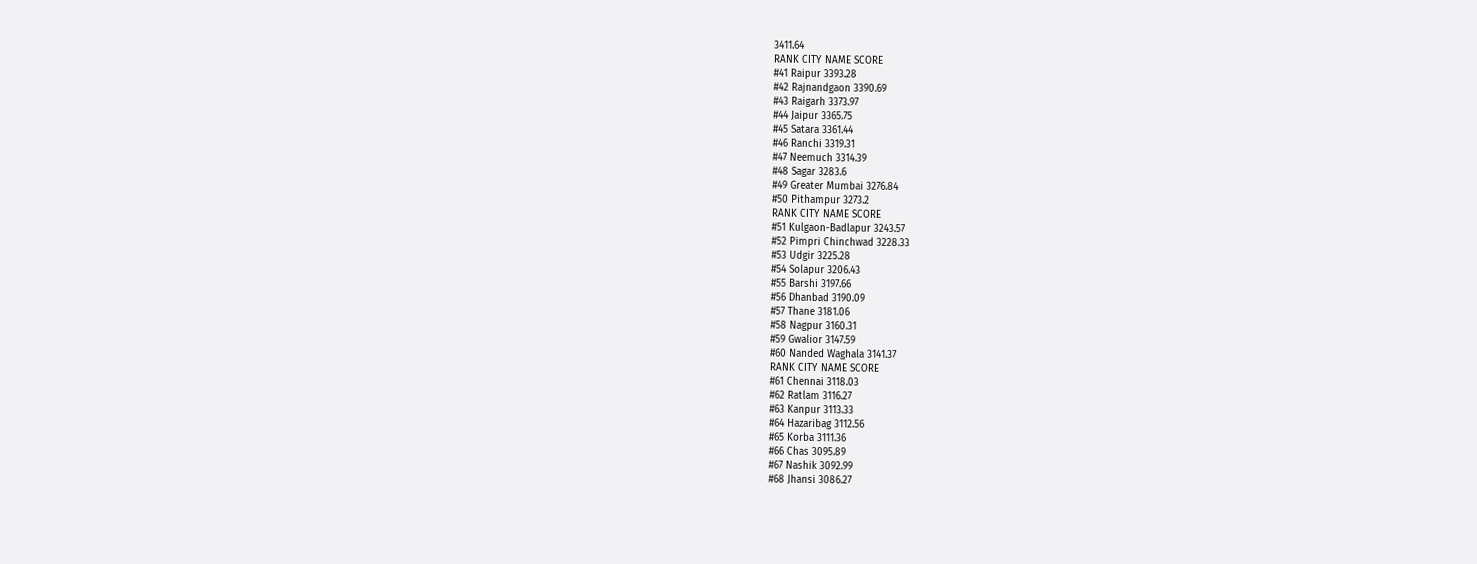3411.64
RANK CITY NAME SCORE
#41 Raipur 3393.28
#42 Rajnandgaon 3390.69
#43 Raigarh 3373.97
#44 Jaipur 3365.75
#45 Satara 3361.44
#46 Ranchi 3319.31
#47 Neemuch 3314.39
#48 Sagar 3283.6
#49 Greater Mumbai 3276.84
#50 Pithampur 3273.2
RANK CITY NAME SCORE
#51 Kulgaon-Badlapur 3243.57
#52 Pimpri Chinchwad 3228.33
#53 Udgir 3225.28
#54 Solapur 3206.43
#55 Barshi 3197.66
#56 Dhanbad 3190.09
#57 Thane 3181.06
#58 Nagpur 3160.31
#59 Gwalior 3147.59
#60 Nanded Waghala 3141.37
RANK CITY NAME SCORE
#61 Chennai 3118.03
#62 Ratlam 3116.27
#63 Kanpur 3113.33
#64 Hazaribag 3112.56
#65 Korba 3111.36
#66 Chas 3095.89
#67 Nashik 3092.99
#68 Jhansi 3086.27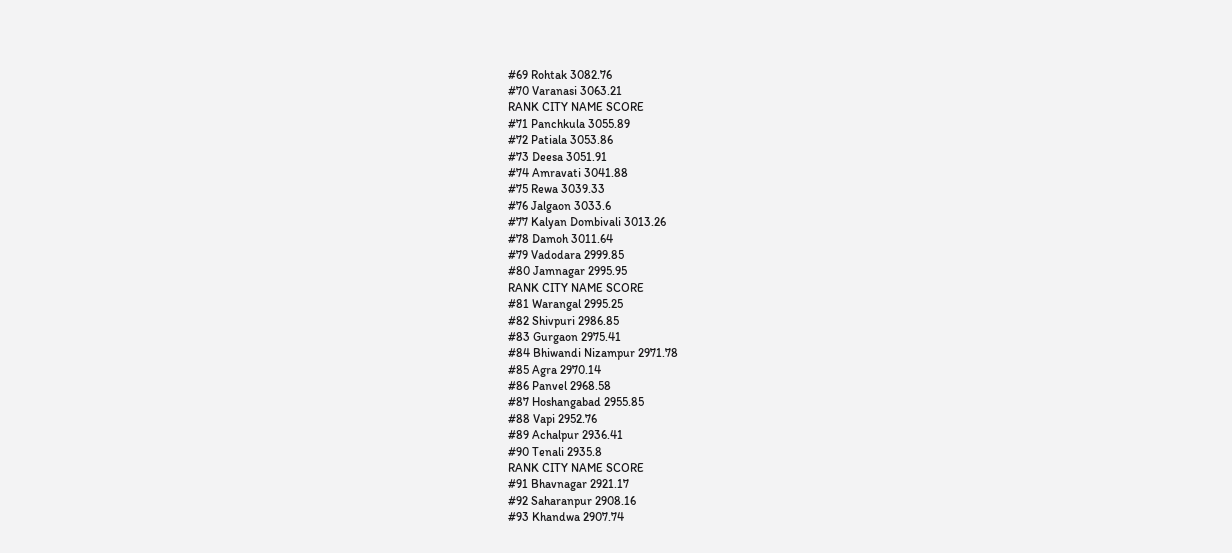#69 Rohtak 3082.76
#70 Varanasi 3063.21
RANK CITY NAME SCORE
#71 Panchkula 3055.89
#72 Patiala 3053.86
#73 Deesa 3051.91
#74 Amravati 3041.88
#75 Rewa 3039.33
#76 Jalgaon 3033.6
#77 Kalyan Dombivali 3013.26
#78 Damoh 3011.64
#79 Vadodara 2999.85
#80 Jamnagar 2995.95
RANK CITY NAME SCORE
#81 Warangal 2995.25
#82 Shivpuri 2986.85
#83 Gurgaon 2975.41
#84 Bhiwandi Nizampur 2971.78
#85 Agra 2970.14
#86 Panvel 2968.58
#87 Hoshangabad 2955.85
#88 Vapi 2952.76
#89 Achalpur 2936.41
#90 Tenali 2935.8
RANK CITY NAME SCORE
#91 Bhavnagar 2921.17
#92 Saharanpur 2908.16
#93 Khandwa 2907.74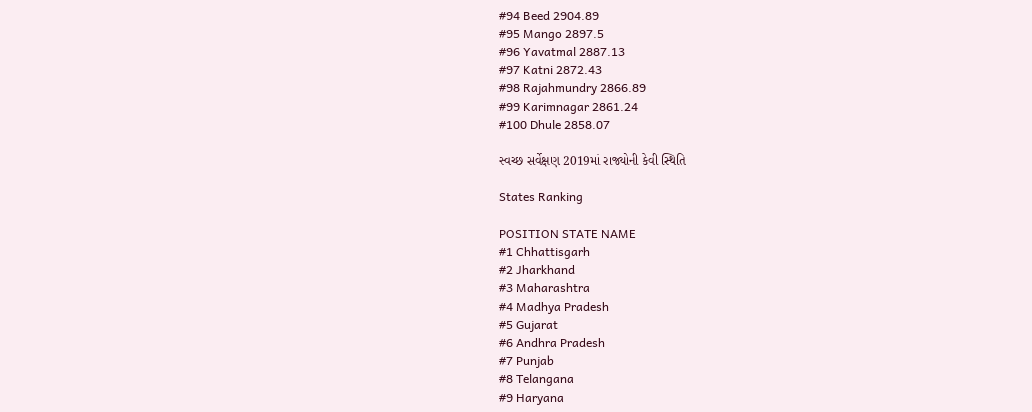#94 Beed 2904.89
#95 Mango 2897.5
#96 Yavatmal 2887.13
#97 Katni 2872.43
#98 Rajahmundry 2866.89
#99 Karimnagar 2861.24
#100 Dhule 2858.07

સ્વચ્છ સર્વેક્ષણ 2019માં રાજ્યોની કેવી સ્થિતિ

States Ranking

POSITION STATE NAME
#1 Chhattisgarh
#2 Jharkhand
#3 Maharashtra
#4 Madhya Pradesh
#5 Gujarat
#6 Andhra Pradesh
#7 Punjab
#8 Telangana
#9 Haryana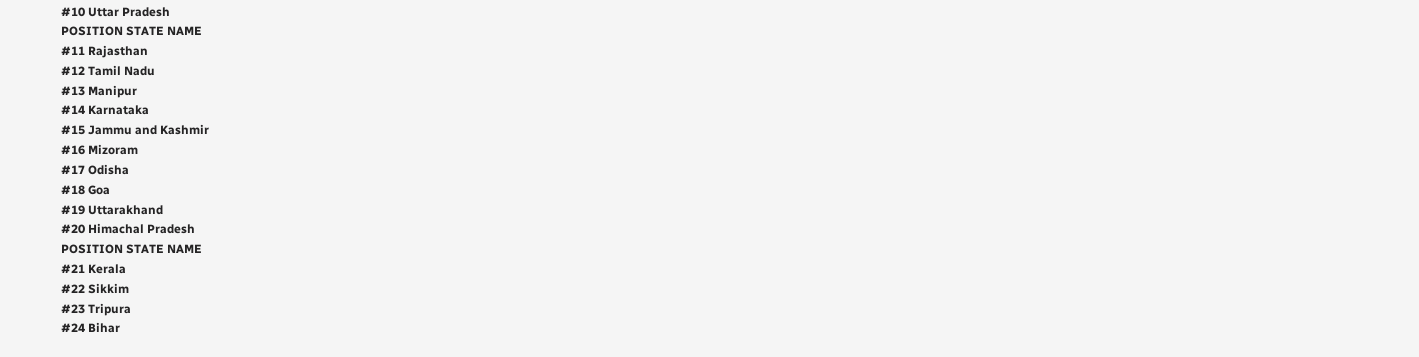#10 Uttar Pradesh
POSITION STATE NAME
#11 Rajasthan
#12 Tamil Nadu
#13 Manipur
#14 Karnataka
#15 Jammu and Kashmir
#16 Mizoram
#17 Odisha
#18 Goa
#19 Uttarakhand
#20 Himachal Pradesh
POSITION STATE NAME
#21 Kerala
#22 Sikkim
#23 Tripura
#24 Bihar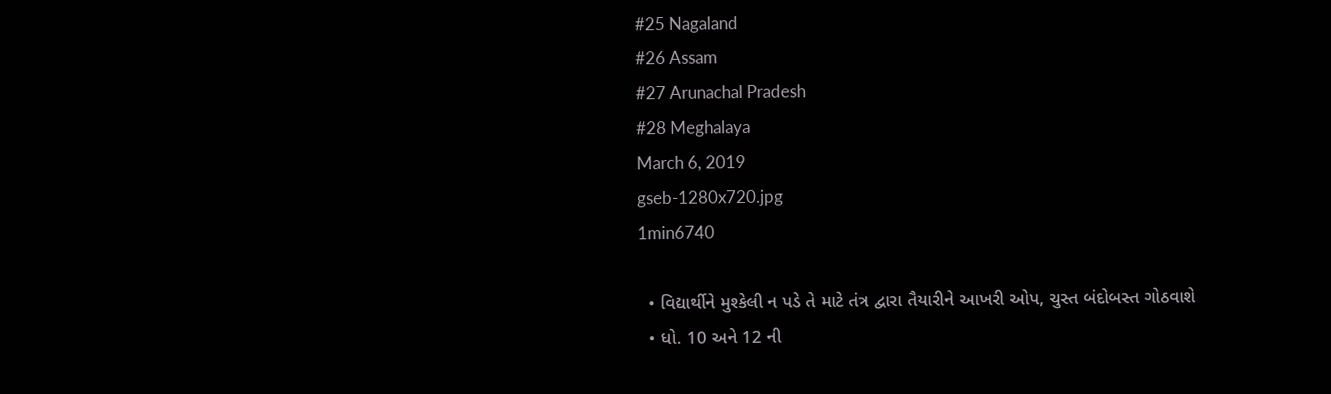#25 Nagaland
#26 Assam
#27 Arunachal Pradesh
#28 Meghalaya
March 6, 2019
gseb-1280x720.jpg
1min6740

  • વિદ્યાર્થીને મુશ્કેલી ન પડે તે માટે તંત્ર દ્વારા તૈયારીને આખરી ઓપ, ચુસ્ત બંદોબસ્ત ગોઠવાશે
  • ધો. 10 અને 12 ની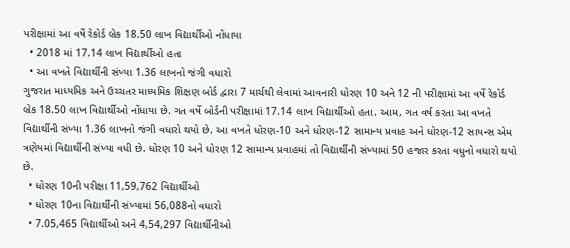પરીક્ષામાં આ વર્ષે રેકોર્ડ બ્રેક 18.50 લાખ વિદ્યાર્થીઓ નોંધાયા
  • 2018 માં 17.14 લાખ વિદ્યાર્થીઓ હતા
  • આ વખતે વિદ્યાર્થીની સંખ્યા 1.36 લાખનો જંગી વધારો
ગુજરાત માધ્યમિક અને ઉચ્ચતર માધ્યમિક શિક્ષણ બોર્ડ દ્વારા 7 માર્ચથી લેવામાં આવનારી ધોરણ 10 અને 12 ની પરીક્ષામાં આ વર્ષે રેકોર્ડ બ્રેક 18.50 લાખ વિદ્યાર્થીઓ નોંધાયા છે. ગત વર્ષે બોર્ડની પરીક્ષામાં 17.14 લાખ વિદ્યાર્થીઓ હતા. આમ, ગત વર્ષ કરતા આ વખતે વિદ્યાર્થીની સંખ્યા 1.36 લાખનો જંગી વધારો થયો છે. આ વખતે ધોરણ-10 અને ધોરણ-12 સામાન્ય પ્રવાહ અને ધોરણ-12 સાયન્સ એમ ત્રણેયમાં વિદ્યાર્થીની સંખ્યા વધી છે. ધોરણ 10 અને ધોરણ 12 સામાન્ય પ્રવાહમાં તો વિદ્યાર્થીની સંખ્યામાં 50 હજાર કરતા વધુનો વધારો થયો છે.
  • ધોરણ 10ની પરીક્ષા 11,59,762 વિદ્યાર્થીઓ
  • ધોરણ 10ના વિદ્યાર્થીની સંખ્યામાં 56,088નો વધારો
  • 7.05,465 વિદ્યાર્થીઓ અને 4,54,297 વિદ્યાર્થીનીઓ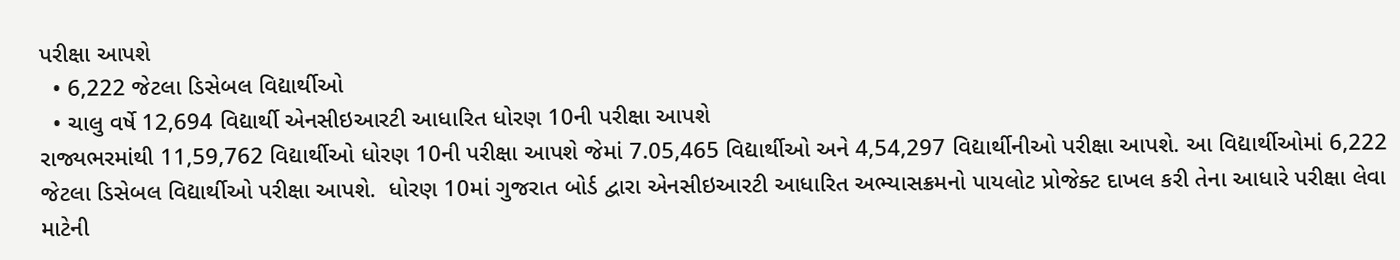પરીક્ષા આપશે
  • 6,222 જેટલા ડિસેબલ વિદ્યાર્થીઓ
  • ચાલુ વર્ષે 12,694 વિદ્યાર્થી એનસીઇઆરટી આધારિત ધોરણ 10ની પરીક્ષા આપશે
રાજ્યભરમાંથી 11,59,762 વિદ્યાર્થીઓ ધોરણ 10ની પરીક્ષા આપશે જેમાં 7.05,465 વિદ્યાર્થીઓ અને 4,54,297 વિદ્યાર્થીનીઓ પરીક્ષા આપશે. આ વિદ્યાર્થીઓમાં 6,222 જેટલા ડિસેબલ વિદ્યાર્થીઓ પરીક્ષા આપશે.  ધોરણ 10માં ગુજરાત બોર્ડ દ્વારા એનસીઇઆરટી આધારિત અભ્યાસક્રમનો પાયલોટ પ્રોજેક્ટ દાખલ કરી તેના આધારે પરીક્ષા લેવા માટેની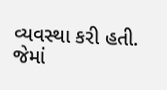વ્યવસ્થા કરી હતી.  જેમાં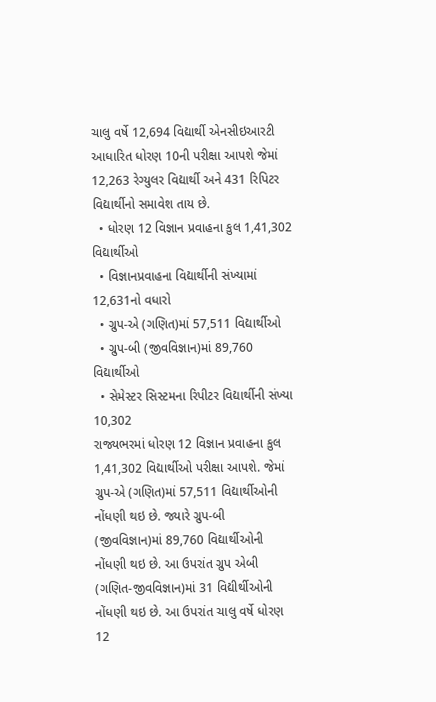ચાલુ વર્ષે 12,694 વિદ્યાર્થી એનસીઇઆરટી આધારિત ધોરણ 10ની પરીક્ષા આપશે જેમાં 12,263 રેગ્યુલર વિદ્યાર્થી અને 431 રિપિટર વિદ્યાર્થીનો સમાવેશ તાય છે.
  • ધોરણ 12 વિજ્ઞાન પ્રવાહના કુલ 1,41,302 વિદ્યાર્થીઓ
  • વિજ્ઞાનપ્રવાહના વિદ્યાર્થીની સંખ્યામાં 12,631નો વધારો
  • ગ્રુપ-એ (ગણિત)માં 57,511 વિદ્યાર્થીઓ
  • ગ્રુપ-બી (જીવવિજ્ઞાન)માં 89,760 વિદ્યાર્થીઓ
  • સેમેસ્ટર સિસ્ટમના રિપીટર વિદ્યાર્થીની સંખ્યા 10,302
રાજ્યભરમાં ધોરણ 12 વિજ્ઞાન પ્રવાહના કુલ 1,41,302 વિદ્યાર્થીઓ પરીક્ષા આપશે. જેમાં ગ્રુપ-એ (ગણિત)માં 57,511 વિદ્યાર્થીઓની નોંધણી થઇ છે. જ્યારે ગ્રુપ-બી (જીવવિજ્ઞાન)માં 89,760 વિદ્યાર્થીઓની નોંધણી થઇ છે. આ ઉપરાંત ગ્રુપ એબી (ગણિત-જીવવિજ્ઞાન)માં 31 વિદ્યીર્થીઓની નોંધણી થઇ છે. આ ઉપરાંત ચાલુ વર્ષે ધોરણ 12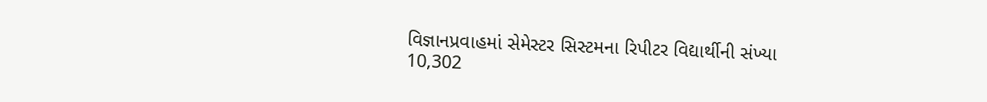વિજ્ઞાનપ્રવાહમાં સેમેસ્ટર સિસ્ટમના રિપીટર વિદ્યાર્થીની સંખ્યા 10,302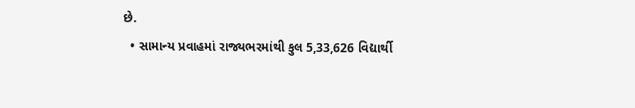છે.
  • સામાન્ય પ્રવાહમાં રાજ્યભરમાંથી કુલ 5,33,626 વિદ્યાર્થી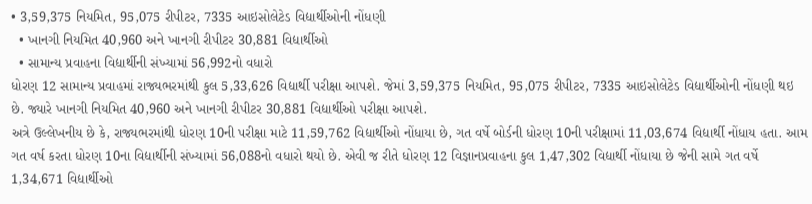• 3,59,375 નિયમિત, 95,075 રીપીટર, 7335 આઇસોલેટેડ વિદ્યાર્થીઓની નોંધણી
  • ખાનગી નિયમિત 40,960 અને ખાનગી રીપીટર 30,881 વિદ્યાર્થીઓ
  • સામાન્ય પ્રવાહના વિદ્યાર્થીની સંખ્યામાં 56,992નો વધારો
ધોરણ 12 સામાન્ય પ્રવાહમાં રાજ્યભરમાંથી કુલ 5,33,626 વિદ્યાર્થી પરીક્ષા આપશે. જેમાં 3,59,375 નિયમિત, 95,075 રીપીટર, 7335 આઇસોલેટેડ વિદ્યાર્થીઓની નોંધણી થઇ છે. જ્યારે ખાનગી નિયમિત 40,960 અને ખાનગી રીપીટર 30,881 વિદ્યાર્થીઓ પરીક્ષા આપશે.
અત્રે ઉલ્લેખનીય છે કે, રાજ્યભરમાંથી ધોરણ 10ની પરીક્ષા માટે 11,59,762 વિદ્યાર્થીઓ નોંધાયા છે, ગત વર્ષે બોર્ડની ધોરણ 10ની પરીક્ષામાં 11,03,674 વિદ્યાર્થી નોંધાય હતા. આમ ગત વર્ષ કરતા ધોરણ 10ના વિદ્યાર્થીની સંખ્યામાં 56,088નો વધારો થયો છે. એવી જ રીતે ધોરણ 12 વિજ્ઞાનપ્રવાહના કુલ 1,47,302 વિદ્યાર્થી નોંધાયા છે જેની સામે ગત વર્ષે 1,34,671 વિદ્યાર્થીઓ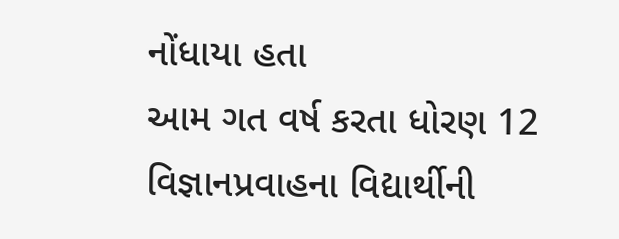નોંધાયા હતા
આમ ગત વર્ષ કરતા ધોરણ 12 વિજ્ઞાનપ્રવાહના વિદ્યાર્થીની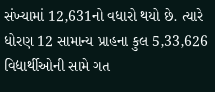સંખ્યામાં 12,631નો વધારો થયો છે. ત્યારે ધોરણ 12 સામાન્ય પ્રાહના કુલ 5,33,626 વિદ્યાર્થીઓની સામે ગત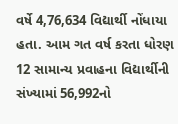વર્ષે 4,76,634 વિદ્યાર્થી નોંધાયા હતા. આમ ગત વર્ષ કરતા ધોરણ 12 સામાન્ય પ્રવાહના વિદ્યાર્થીની સંખ્યામાં 56,992નો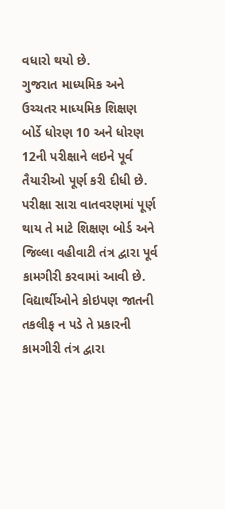વધારો થયો છે.
ગુજરાત માધ્યમિક અને ઉચ્ચતર માધ્યમિક શિક્ષણ બોર્ડે ધોરણ 10 અને ધોરણ 12ની પરીક્ષાને લઇને પૂર્વ તૈયારીઓ પૂર્ણ કરી દીધી છે. પરીક્ષા સારા વાતવરણમાં પૂર્ણ થાય તે માટે શિક્ષણ બોર્ડ અને જિલ્લા વહીવાટી તંત્ર દ્વારા પૂર્વ કામગીરી કરવામાં આવી છે. વિદ્યાર્થીઓને કોઇપણ જાતની તકલીફ ન પડે તે પ્રકારની કામગીરી તંત્ર દ્વારા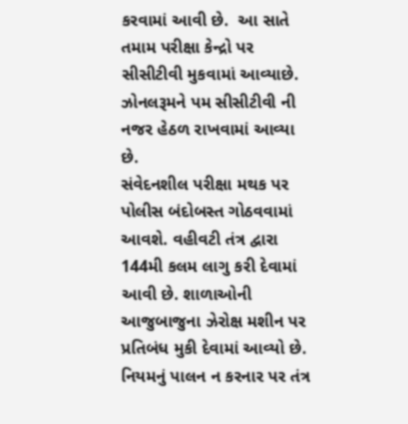કરવામાં આવી છે.  આ સાતે તમામ પરીક્ષા કેન્દ્રો પર સીસીટીવી મુકવામાં આવ્યાછે. ઝોનલરૂમને પમ સીસીટીવી ની નજર હેઠળ રાખવામાં આવ્યા છે.
સંવેદનશીલ પરીક્ષા મથક પર પોલીસ બંદોબસ્ત ગોઠવવામાં આવશે. વહીવટી તંત્ર દ્વારા 144મી કલમ લાગુ કરી દેવામાં આવી છે. શાળાઓની આજુબાજુના ઝેરોક્ષ મશીન પર પ્રતિબંધ મુકી દેવામાં આવ્યો છે. નિયમનું પાલન ન કરનાર પર તંત્ર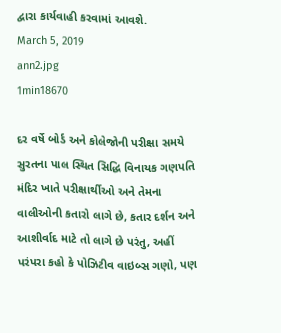દ્વારા કાર્યવાહી કરવામાં આવશે.
March 5, 2019
ann2.jpg
1min18670

દર વર્ષે બોર્ડ અને કોલેજોની પરીક્ષા સમયે સુરતના પાલ સ્થિત સિદ્ધિ વિનાયક ગણપતિ મંદિર ખાતે પરીક્ષાર્થીઓ અને તેમના વાલીઓની કતારો લાગે છે, કતાર દર્શન અને આશીર્વાદ માટે તો લાગે છે પરંતુ, અહીં પરંપરા કહો કે પોઝિટીવ વાઇબ્સ ગણો, પણ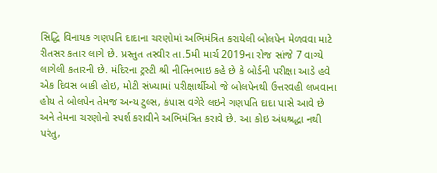સિદ્ધિ વિનાયક ગણપતિ દાદાના ચરણોમાં અભિમંત્રિત કરાયેલી બોલપેન મેળવવા માટે રીતસર કતાર લાગે છે. પ્રસ્તુત તસ્વીર તા.5મી માર્ચ 2019ના રોજ સાંજે 7 વાગ્યે લાગેલી કતારની છે. મંદિરના ટ્રસ્ટી શ્રી નીતિનભાઇ કહે છે કે બોર્ડની પરીક્ષા આડે હવે એક દિવસ બાકી હોઇ, મોટી સંખ્યામાં પરીક્ષાર્થીઓ જે બોલપેનથી ઉત્તરવહી લખવાના હોય તે બોલપેન તેમજ અન્ય ટુલ્સ, કંપાસ વગેરે લઇને ગણપતિ દાદા પાસે આવે છે અને તેમના ચરણોનો સ્પર્શ કરાવીને અભિમંત્રિત કરાવે છે. આ કોઇ અંધશ્રદ્ધા નથી પરંતુ,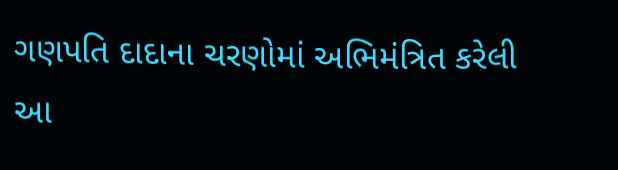ગણપતિ દાદાના ચરણોમાં અભિમંત્રિત કરેલી આ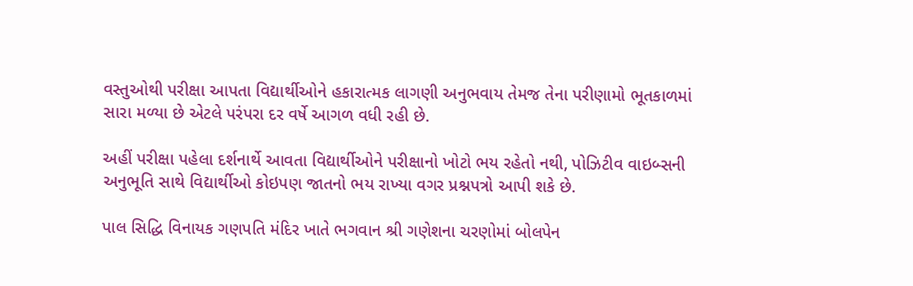વસ્તુઓથી પરીક્ષા આપતા વિદ્યાર્થીઓને હકારાત્મક લાગણી અનુભવાય તેમજ તેના પરીણામો ભૂતકાળમાં સારા મળ્યા છે એટલે પરંપરા દર વર્ષે આગળ વધી રહી છે.

અહીં પરીક્ષા પહેલા દર્શનાર્થે આવતા વિદ્યાર્થીઓને પરીક્ષાનો ખોટો ભય રહેતો નથી, પોઝિટીવ વાઇબ્સની અનુભૂતિ સાથે વિદ્યાર્થીઓ કોઇપણ જાતનો ભય રાખ્યા વગર પ્રશ્નપત્રો આપી શકે છે.

પાલ સિદ્ધિ વિનાયક ગણપતિ મંદિર ખાતે ભગવાન શ્રી ગણેશના ચરણોમાં બોલપેન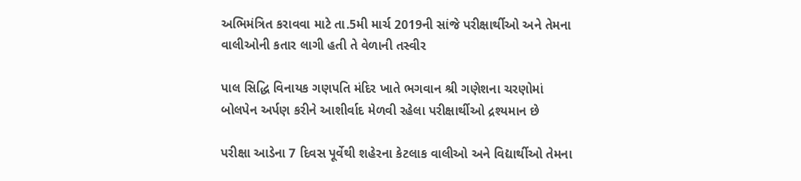અભિમંત્રિત કરાવવા માટે તા.5મી માર્ચ 2019ની સાંજે પરીક્ષાર્થીઓ અને તેમના વાલીઓની કતાર લાગી હતી તે વેળાની તસ્વીર

પાલ સિદ્ધિ વિનાયક ગણપતિ મંદિર ખાતે ભગવાન શ્રી ગણેશના ચરણોમાં બોલપેન અર્પણ કરીને આશીર્વાદ મેળવી રહેલા પરીક્ષાર્થીઓ દ્રશ્યમાન છે

પરીક્ષા આડેના 7 દિવસ પૂર્વેથી શહેરના કેટલાક વાલીઓ અને વિદ્યાર્થીઓ તેમના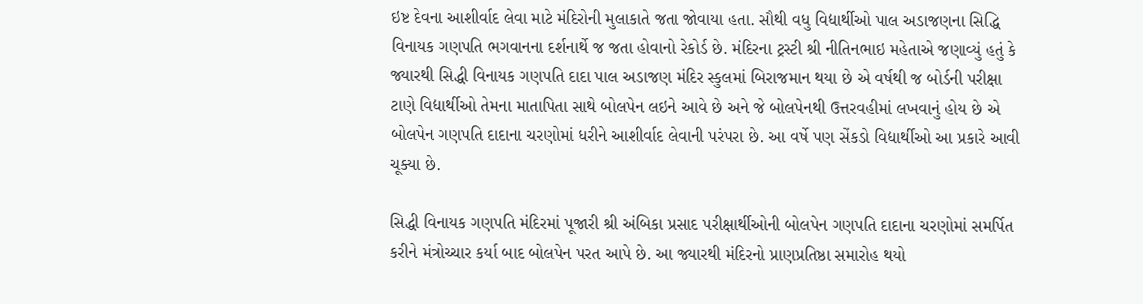ઇષ્ટ દેવના આશીર્વાદ લેવા માટે મંદિરોની મુલાકાતે જતા જોવાયા હતા. સૌથી વધુ વિદ્યાર્થીઓ પાલ અડાજણના સિદ્ધિ વિનાયક ગણપતિ ભગવાનના દર્શનાર્થે જ જતા હોવાનો રેકોર્ડ છે. મંદિરના ટ્રસ્ટી શ્રી નીતિનભાઇ મહેતાએ જણાવ્યું હતું કે જ્યારથી સિદ્ધી વિનાયક ગણપતિ દાદા પાલ અડાજણ મંદિર સ્કુલમાં બિરાજમાન થયા છે એ વર્ષથી જ બોર્ડની પરીક્ષા ટાણે વિદ્યાર્થીઓ તેમના માતાપિતા સાથે બોલપેન લઇને આવે છે અને જે બોલપેનથી ઉત્તરવહીમાં લખવાનું હોય છે એ બોલપેન ગણપતિ દાદાના ચરણોમાં ધરીને આશીર્વાદ લેવાની પરંપરા છે. આ વર્ષે પણ સેંકડો વિદ્યાર્થીઓ આ પ્રકારે આવી ચૂક્યા છે.

સિદ્ધી વિનાયક ગણપતિ મંદિરમાં પૂજારી શ્રી અંબિકા પ્રસાદ પરીક્ષાર્થીઓની બોલપેન ગણપતિ દાદાના ચરણોમાં સમર્પિત કરીને મંત્રોચ્ચાર કર્યા બાદ બોલપેન પરત આપે છે. આ જ્યારથી મંદિરનો પ્રાણપ્રતિષ્ઠા સમારોહ થયો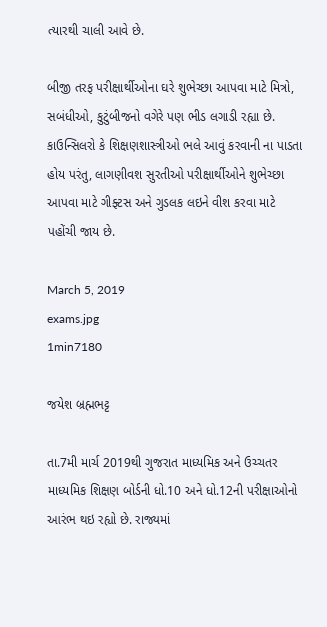ત્યારથી ચાલી આવે છે.

બીજી તરફ પરીક્ષાર્થીઓના ઘરે શુભેચ્છા આપવા માટે મિત્રો, સબંધીઓ, કુટુંબીજનો વગેરે પણ ભીડ લગાડી રહ્યા છે. કાઉન્સિલરો કે શિક્ષણશાસ્ત્રીઓ ભલે આવું કરવાની ના પાડતા હોય પરંતુ, લાગણીવશ સુરતીઓ પરીક્ષાર્થીઓને શુભેચ્છા આપવા માટે ગીફ્ટસ અને ગુડલક લઇને વીશ કરવા માટે પહોંચી જાય છે.

March 5, 2019
exams.jpg
1min7180

જયેશ બ્રહ્મભટ્ટ

તા.7મી માર્ચ 2019થી ગુજરાત માધ્યમિક અને ઉચ્ચતર માધ્યમિક શિક્ષણ બોર્ડની ધો.10 અને ધો.12ની પરીક્ષાઓનો આરંભ થઇ રહ્યો છે. રાજ્યમાં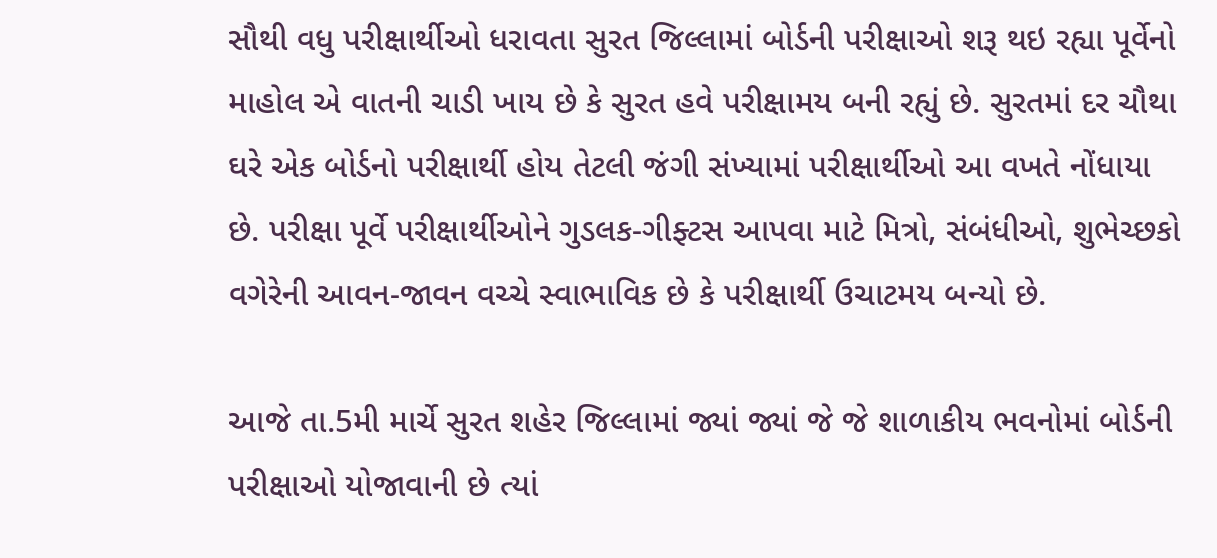સૌથી વધુ પરીક્ષાર્થીઓ ધરાવતા સુરત જિલ્લામાં બોર્ડની પરીક્ષાઓ શરૂ થઇ રહ્યા પૂર્વેનો માહોલ એ વાતની ચાડી ખાય છે કે સુરત હવે પરીક્ષામય બની રહ્યું છે. સુરતમાં દર ચૌથા ઘરે એક બોર્ડનો પરીક્ષાર્થી હોય તેટલી જંગી સંખ્યામાં પરીક્ષાર્થીઓ આ વખતે નોંધાયા છે. પરીક્ષા પૂર્વે પરીક્ષાર્થીઓને ગુડલક-ગીફ્ટસ આપવા માટે મિત્રો, સંબંધીઓ, શુભેચ્છકો વગેરેની આવન-જાવન વચ્ચે સ્વાભાવિક છે કે પરીક્ષાર્થી ઉચાટમય બન્યો છે.

આજે તા.5મી માર્ચે સુરત શહેર જિલ્લામાં જ્યાં જ્યાં જે જે શાળાકીય ભવનોમાં બોર્ડની પરીક્ષાઓ યોજાવાની છે ત્યાં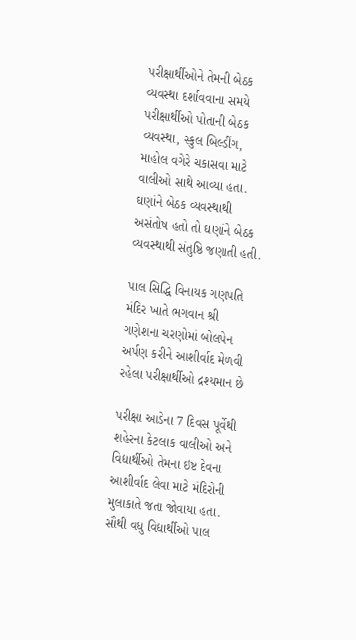પરીક્ષાર્થીઓને તેમની બેઠક વ્યવસ્થા દર્શાવવાના સમયે પરીક્ષાર્થીઓ પોતાની બેઠક વ્યવસ્થા, સ્કુલ બિલ્ડીંગ, માહોલ વગેરે ચકાસવા માટે વાલીઓ સાથે આવ્યા હતા. ઘણાંને બેઠક વ્યવસ્થાથી અસંતોષ હતો તો ઘણાંને બેઠક વ્યવસ્થાથી સંતુષ્ઠિ જણાતી હતી.

પાલ સિદ્ધિ વિનાયક ગણપતિ મંદિર ખાતે ભગવાન શ્રી ગણેશના ચરણોમાં બોલપેન અર્પણ કરીને આશીર્વાદ મેળવી રહેલા પરીક્ષાર્થીઓ દ્રશ્યમાન છે

પરીક્ષા આડેના 7 દિવસ પૂર્વેથી શહેરના કેટલાક વાલીઓ અને વિદ્યાર્થીઓ તેમના ઇષ્ટ દેવના આશીર્વાદ લેવા માટે મંદિરોની મુલાકાતે જતા જોવાયા હતા. સૌથી વધુ વિદ્યાર્થીઓ પાલ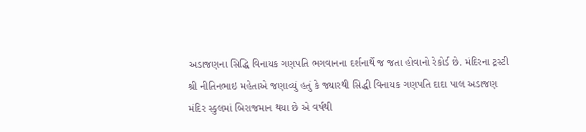અડાજણના સિદ્ધિ વિનાયક ગણપતિ ભગવાનના દર્શનાર્થે જ જતા હોવાનો રેકોર્ડ છે. મંદિરના ટ્રસ્ટી શ્રી નીતિનભાઇ મહેતાએ જણાવ્યું હતું કે જ્યારથી સિદ્ધી વિનાયક ગણપતિ દાદા પાલ અડાજણ મંદિર સ્કુલમાં બિરાજમાન થયા છે એ વર્ષથી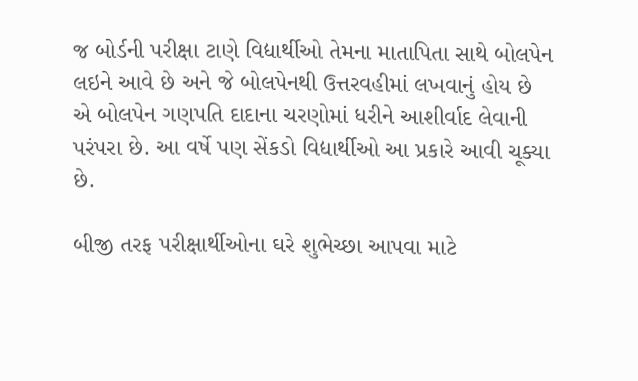જ બોર્ડની પરીક્ષા ટાણે વિદ્યાર્થીઓ તેમના માતાપિતા સાથે બોલપેન લઇને આવે છે અને જે બોલપેનથી ઉત્તરવહીમાં લખવાનું હોય છે એ બોલપેન ગણપતિ દાદાના ચરણોમાં ધરીને આશીર્વાદ લેવાની પરંપરા છે. આ વર્ષે પણ સેંકડો વિદ્યાર્થીઓ આ પ્રકારે આવી ચૂક્યા છે.

બીજી તરફ પરીક્ષાર્થીઓના ઘરે શુભેચ્છા આપવા માટે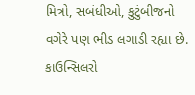મિત્રો, સબંધીઓ, કુટુંબીજનો વગેરે પણ ભીડ લગાડી રહ્યા છે. કાઉન્સિલરો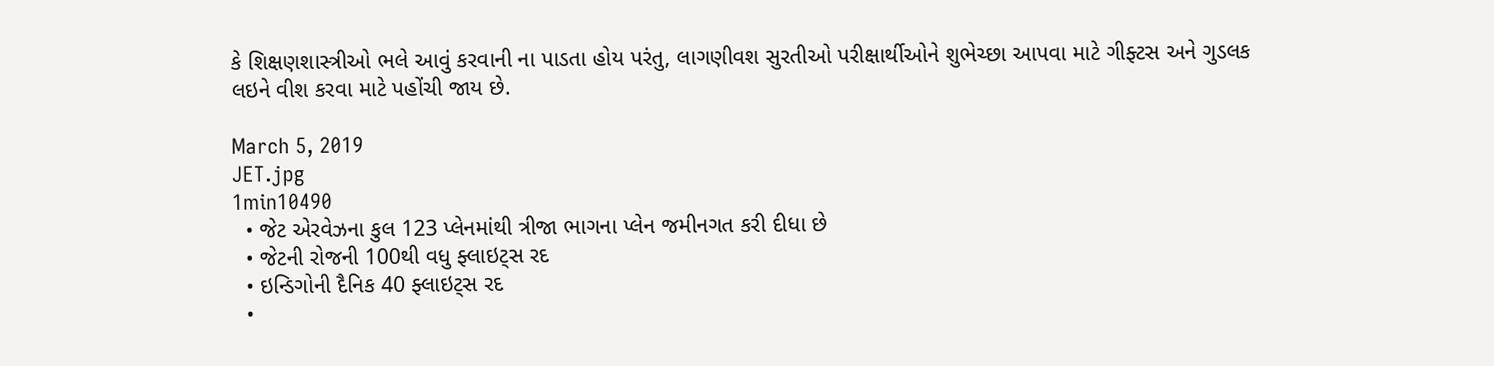કે શિક્ષણશાસ્ત્રીઓ ભલે આવું કરવાની ના પાડતા હોય પરંતુ, લાગણીવશ સુરતીઓ પરીક્ષાર્થીઓને શુભેચ્છા આપવા માટે ગીફ્ટસ અને ગુડલક લઇને વીશ કરવા માટે પહોંચી જાય છે.

March 5, 2019
JET.jpg
1min10490
  • જેટ એરવેઝના કુલ 123 પ્લેનમાંથી ત્રીજા ભાગના પ્લેન જમીનગત કરી દીધા છે
  • જેટની રોજની 100થી વધુ ફ્લાઇટ્સ રદ
  • ઇન્ડિગોની દૈનિક 40 ફ્લાઇટ્સ રદ
  •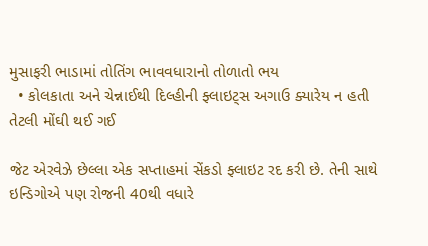મુસાફરી ભાડામાં તોતિંગ ભાવવધારાનો તોળાતો ભય
  • કોલકાતા અને ચેન્નાઈથી દિલ્હીની ફ્લાઇટ્સ અગાઉ ક્યારેય ન હતી તેટલી મોંઘી થઈ ગઈ

જેટ એરવેઝે છેલ્લા એક સપ્તાહમાં સેંકડો ફ્લાઇટ રદ કરી છે. તેની સાથે ઇન્ડિગોએ પણ રોજની 40થી વધારે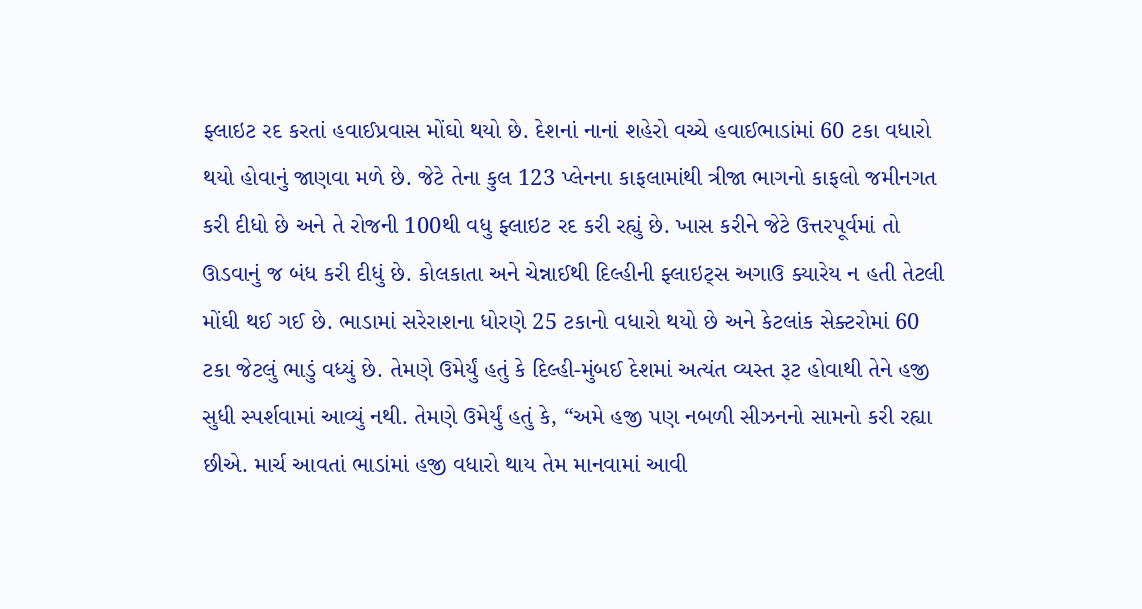ફ્લાઇટ રદ કરતાં હવાઈપ્રવાસ મોંઘો થયો છે. દેશનાં નાનાં શહેરો વચ્ચે હવાઈભાડાંમાં 60 ટકા વધારો થયો હોવાનું જાણવા મળે છે. જેટે તેના કુલ 123 પ્લેનના કાફલામાંથી ત્રીજા ભાગનો કાફલો જમીનગત કરી દીધો છે અને તે રોજની 100થી વધુ ફ્લાઇટ રદ કરી રહ્યું છે. ખાસ કરીને જેટે ઉત્તરપૂર્વમાં તો ઊડવાનું જ બંધ કરી દીધું છે. કોલકાતા અને ચેન્નાઈથી દિલ્હીની ફ્લાઇટ્સ અગાઉ ક્યારેય ન હતી તેટલી મોંઘી થઈ ગઈ છે. ભાડામાં સરેરાશના ધોરણે 25 ટકાનો વધારો થયો છે અને કેટલાંક સેક્ટરોમાં 60 ટકા જેટલું ભાડું વધ્યું છે. તેમણે ઉમેર્યું હતું કે દિલ્હી-મુંબઈ દેશમાં અત્યંત વ્યસ્ત રૂટ હોવાથી તેને હજી સુધી સ્પર્શવામાં આવ્યું નથી. તેમણે ઉમેર્યું હતું કે, “અમે હજી પણ નબળી સીઝનનો સામનો કરી રહ્યા છીએ. માર્ચ આવતાં ભાડાંમાં હજી વધારો થાય તેમ માનવામાં આવી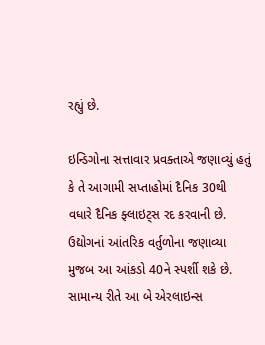રહ્યું છે.

ઇન્ડિગોના સત્તાવાર પ્રવક્તાએ જણાવ્યું હતું કે તે આગામી સપ્તાહોમાં દૈનિક 30થી વધારે દૈનિક ફ્લાઇટ્સ રદ કરવાની છે. ઉદ્યોગનાં આંતરિક વર્તુળોના જણાવ્યા મુજબ આ આંકડો 40ને સ્પર્શી શકે છે. સામાન્ય રીતે આ બે એરલાઇન્સ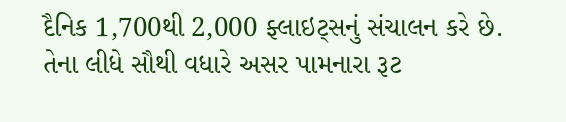દૈનિક 1,700થી 2,000 ફ્લાઇટ્સનું સંચાલન કરે છે. તેના લીધે સૌથી વધારે અસર પામનારા રૂટ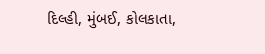દિલ્હી, મુંબઈ, કોલકાતા,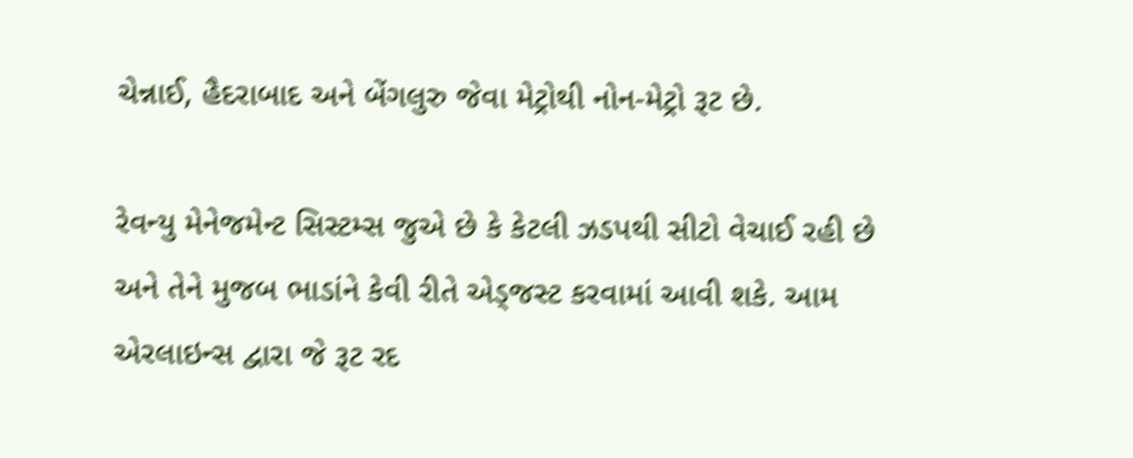ચેન્નાઈ, હૈદરાબાદ અને બેંગલુરુ જેવા મેટ્રોથી નોન-મેટ્રો રૂટ છે.

રેવન્યુ મેનેજમેન્ટ સિસ્ટમ્સ જુએ છે કે કેટલી ઝડપથી સીટો વેચાઈ રહી છે અને તેને મુજબ ભાડાંને કેવી રીતે એડ્જસ્ટ કરવામાં આવી શકે. આમ એરલાઇન્સ દ્વારા જે રૂટ રદ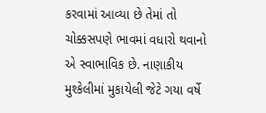કરવામાં આવ્યા છે તેમાં તો ચોક્કસપણે ભાવમાં વધારો થવાનો એ સ્વાભાવિક છે. નાણાકીય મુશ્કેલીમાં મુકાયેલી જેટે ગયા વર્ષે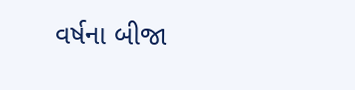વર્ષના બીજા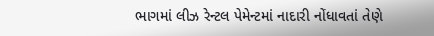ભાગમાં લીઝ રેન્ટલ પેમેન્ટમાં નાદારી નોંધાવતાં તેણે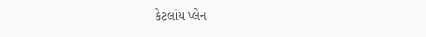કેટલાંય પ્લેન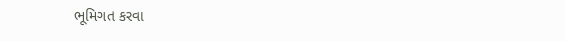ભૂમિગત કરવા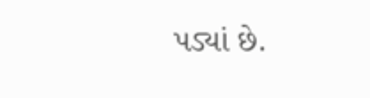પડ્યાં છે.